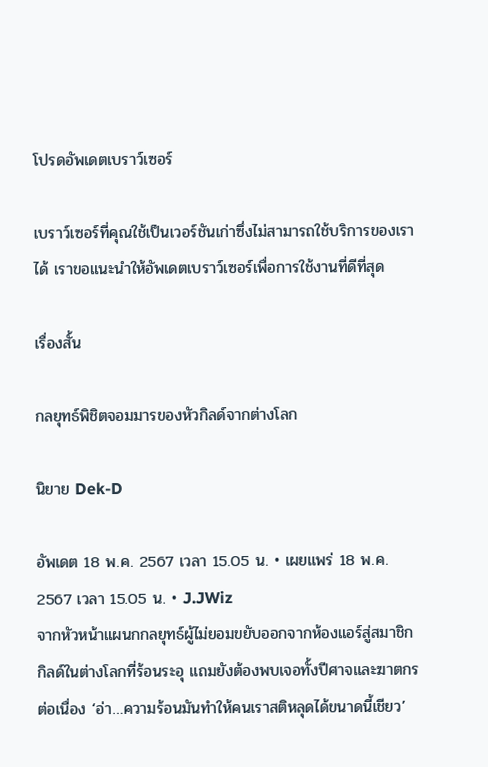โปรดอัพเดตเบราว์เซอร์

เบราว์เซอร์ที่คุณใช้เป็นเวอร์ชันเก่าซึ่งไม่สามารถใช้บริการของเราได้ เราขอแนะนำให้อัพเดตเบราว์เซอร์เพื่อการใช้งานที่ดีที่สุด

เรื่องสั้น

กลยุทธ์พิชิตจอมมารของหัวกิลด์จากต่างโลก

นิยาย Dek-D

อัพเดต 18 พ.ค. 2567 เวลา 15.05 น. • เผยแพร่ 18 พ.ค. 2567 เวลา 15.05 น. • J.JWiz
จากหัวหน้าแผนกกลยุทธ์ผู้ไม่ยอมขยับออกจากห้องแอร์สู่สมาชิกกิลด์ในต่างโลกที่ร้อนระอุ แถมยังต้องพบเจอทั้งปีศาจและฆาตกรต่อเนื่อง ‘อ่า…ความร้อนมันทำให้คนเราสติหลุดได้ขนาดนี้เชียว’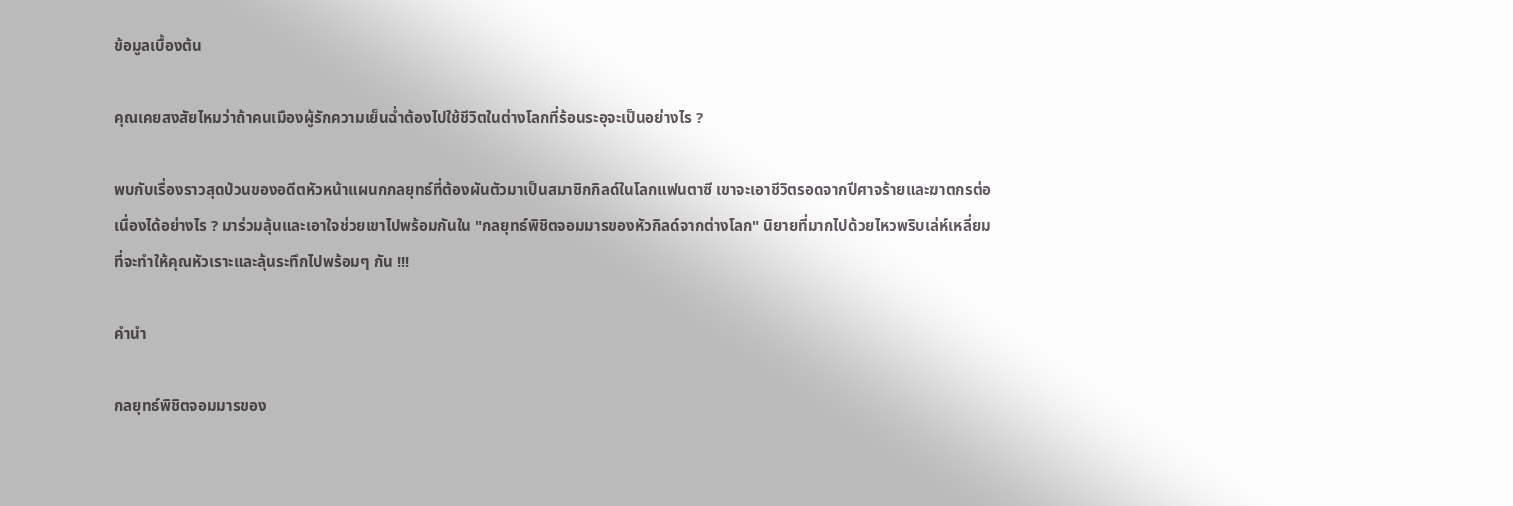ข้อมูลเบื้องต้น

คุณเคยสงสัยไหมว่าถ้าคนเมืองผู้รักความเย็นฉ่ำต้องไปใช้ชีวิตในต่างโลกที่ร้อนระอุจะเป็นอย่างไร ?

พบกับเรื่องราวสุดป่วนของอดีตหัวหน้าแผนกกลยุทธ์ที่ต้องผันตัวมาเป็นสมาชิกกิลด์ในโลกแฟนตาซี เขาจะเอาชีวิตรอดจากปีศาจร้ายและฆาตกรต่อเนื่องได้อย่างไร ? มาร่วมลุ้นและเอาใจช่วยเขาไปพร้อมกันใน "กลยุทธ์พิชิตจอมมารของหัวกิลด์จากต่างโลก" นิยายที่มากไปด้วยไหวพริบเล่ห์เหลี่ยมที่จะทำให้คุณหัวเราะและลุ้นระทึกไปพร้อมๆ กัน !!!

คำนำ

กลยุทธ์พิชิตจอมมารของ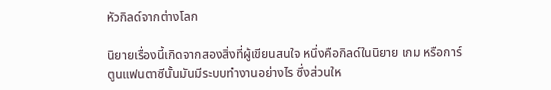หัวกิลด์จากต่างโลก

นิยายเรื่องนี้เกิดจากสองสิ่งที่ผู้เขียนสนใจ หนึ่งคือกิลด์ในนิยาย เกม หรือการ์ตูนแฟนตาซีนั้นมันมีระบบทำงานอย่างไร ซึ่งส่วนให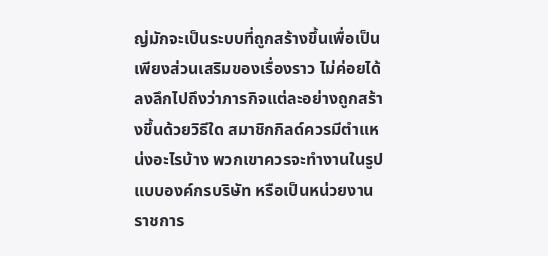ญ่มักจะเป็นระบบที่ถูกสร้างขึ้นเพื่อเป็นเพียงส่วนเสริมของเรื่องราว ไม่ค่อยได้ลงลึกไปถึงว่าภารกิจแต่ละอย่างถูกสร้างขึ้นด้วยวิธีใด สมาชิกกิลด์ควรมีตำแหน่งอะไรบ้าง พวกเขาควรจะทำงานในรูปแบบองค์กรบริษัท หรือเป็นหน่วยงานราชการ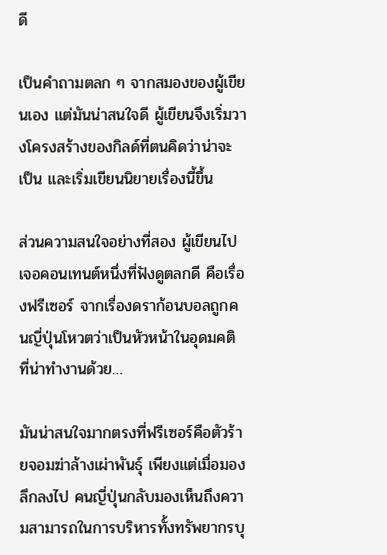ดี

เป็นคำถามตลก ๆ จากสมองของผู้เขียนเอง แต่มันน่าสนใจดี ผู้เขียนจึงเริ่มวางโครงสร้างของกิลด์ที่ตนคิดว่าน่าจะเป็น และเริ่มเขียนนิยายเรื่องนี้ขึ้น

ส่วนความสนใจอย่างที่สอง ผู้เขียนไปเจอคอนเทนต์หนึ่งที่ฟังดูตลกดี คือเรื่องฟรีเซอร์ จากเรื่องดราก้อนบอลถูกคนญี่ปุ่นโหวตว่าเป็นหัวหน้าในอุดมคติ ที่น่าทำงานด้วย…

มันน่าสนใจมากตรงที่ฟรีเซอร์คือตัวร้ายจอมฆ่าล้างเผ่าพันธุ์ เพียงแต่เมื่อมองลึกลงไป คนญี่ปุ่นกลับมองเห็นถึงความสามารถในการบริหารทั้งทรัพยากรบุ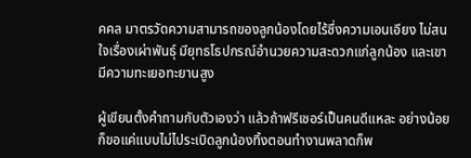คคล มาตรวัดความสามารถของลูกน้องโดยไร้ซึ่งความเอนเอียง ไม่สนใจเรื่องเผ่าพันธุ์ มียุทธโธปกรณ์อำนวยความสะดวกแก่ลูกน้อง และเขามีความทะเยอทะยานสูง

ผู้เขียนตั้งคำถามกับตัวเองว่า แล้วถ้าฟรีเซอร์เป็นคนดีแหละ อย่างน้อยก็ขอแค่แบบไม่ไประเบิดลูกน้องทิ้งตอนทำงานพลาดก็พ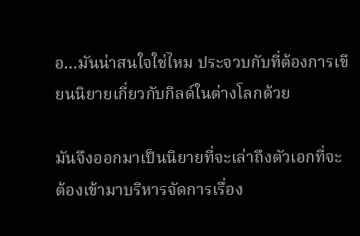อ…มันน่าสนใจใช่ไหม ประจวบกับที่ต้องการเขียนนิยายเกี่ยวกับกิลด์ในต่างโลกด้วย

มันจึงออกมาเป็นนิยายที่จะเล่าถึงตัวเอกที่จะต้องเข้ามาบริหารจัดการเรื่อง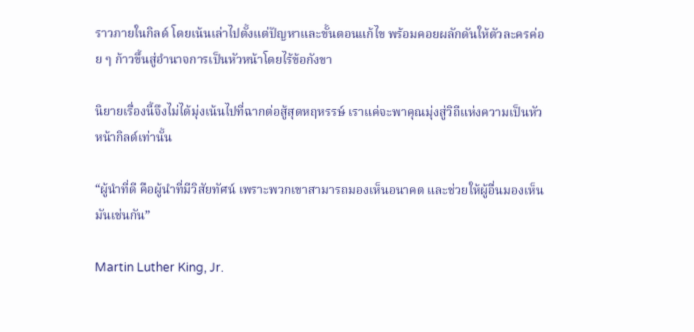ราวภายในกิลด์ โดยเน้นเล่าไปตั้งแต่ปัญหาและขั้นตอนแก้ไข พร้อมคอยผลักดันให้ตัวละครค่อย ๆ ก้าวขึ้นสู่อำนาจการเป็นหัวหน้าโดยไร้ข้อกังขา

นิยายเรื่องนี้จึงไม่ได้มุ่งเน้นไปที่ฉากต่อสู้สุดหฤหรรษ์ เราแค่จะพาคุณมุ่งสู่วิถีแห่งความเป็นหัวหน้ากิลด์เท่านั้น

“ผู้นำที่ดี คือผู้นำที่มีวิสัยทัศน์ เพราะพวกเขาสามารถมองเห็นอนาคต และช่วยให้ผู้อื่นมองเห็นมันเช่นกัน”

Martin Luther King, Jr.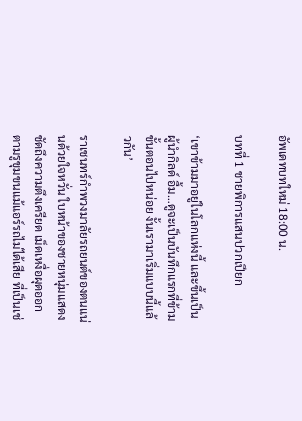อัพเดทบทใหม่ 18:00 น.

บทที่ 1 ชายพิการแสนปวกเปียก

‘เขาข้ามมาอยู่ในโลกแห่งนี้ และขึ้นเป็นผู้นำกิลด์ อื้ม…ดูจะเป็นบันทึกแรกที่ข้ามขั้นตอนไปหน่อย งั้นเรามาเริ่มแบบนี้แล้วกัน’

ราเชนทร์กำพวงมาลัยรถยนต์ของตนแน่นด้วยใจหวั่น ใบหน้าของชายหนุ่มแสดงชัดถึงความตึงเครียด เม็ดเหงื่อผุดออกตามรูขุมขนแม้แอร์รถไม่ได้เสีย ที่เป็นเช่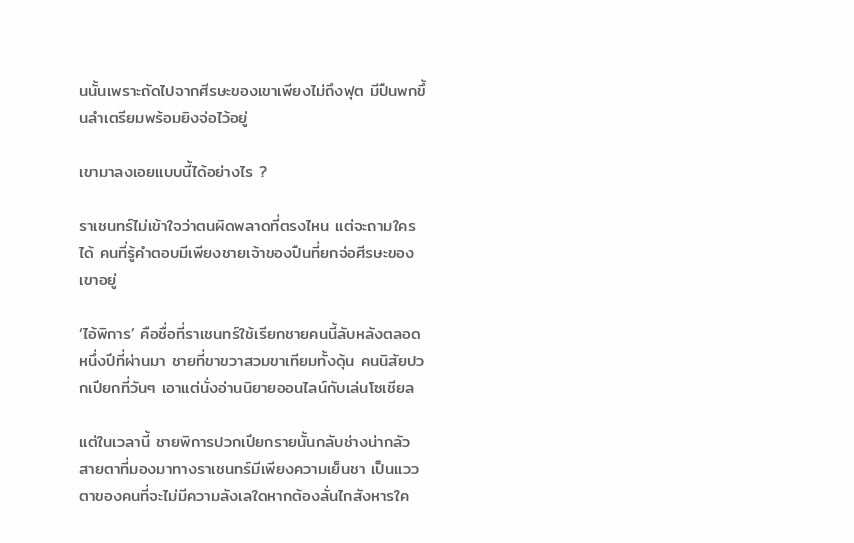นนั้นเพราะถัดไปจากศีรษะของเขาเพียงไม่ถึงฟุต มีปืนพกขึ้นลำเตรียมพร้อมยิงจ่อไว้อยู่

เขามาลงเอยแบบนี้ได้อย่างไร ?

ราเชนทร์ไม่เข้าใจว่าตนผิดพลาดที่ตรงไหน แต่จะถามใครได้ คนที่รู้คำตอบมีเพียงชายเจ้าของปืนที่ยกจ่อศีรษะของเขาอยู่

‘ไอ้พิการ’ คือชื่อที่ราเชนทร์ใช้เรียกชายคนนี้ลับหลังตลอดหนึ่งปีที่ผ่านมา ชายที่ขาขวาสวมขาเทียมทั้งดุ้น คนนิสัยปวกเปียกที่วันๆ เอาแต่นั่งอ่านนิยายออนไลน์กับเล่นโซเชียล

แต่ในเวลานี้ ชายพิการปวกเปียกรายนั้นกลับช่างน่ากลัว สายตาที่มองมาทางราเชนทร์มีเพียงความเย็นชา เป็นแววตาของคนที่จะไม่มีความลังเลใดหากต้องลั่นไกสังหารใค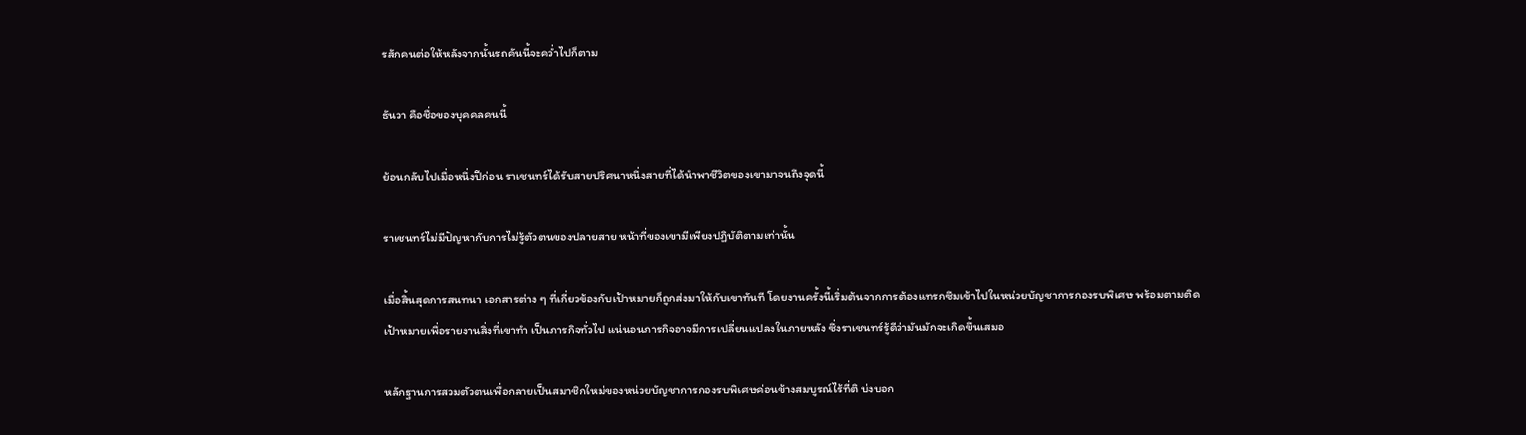รสักคนต่อให้หลังจากนั้นรถคันนี้จะคว่ำไปก็ตาม

ธันวา คือชื่อของบุคคลคนนี้

ย้อนกลับไปเมื่อหนึ่งปีก่อน ราเชนทร์ได้รับสายปริศนาหนึ่งสายที่ได้นำพาชีวิตของเขามาจนถึงจุดนี้

ราเชนทร์ไม่มีปัญหากับการไม่รู้ตัวตนของปลายสาย หน้าที่ของเขามีเพียงปฏิบัติตามเท่านั้น

เมื่อสิ้นสุดการสนทนา เอกสารต่าง ๆ ที่เกี่ยวข้องกับเป้าหมายก็ถูกส่งมาให้กับเขาทันที โดยงานครั้งนี้เริ่มต้นจากการต้องแทรกซึมเข้าไปในหน่วยบัญชาการกองรบพิเศษ พร้อมตามติดเป้าหมายเพื่อรายงานสิ่งที่เขาทำ เป็นภารกิจทั่วไป แน่นอนภารกิจอาจมีการเปลี่ยนแปลงในภายหลัง ซึ่งราเชนทร์รู้ดีว่ามันมักจะเกิดขึ้นเสมอ

หลักฐานการสวมตัวตนเพื่อกลายเป็นสมาชิกใหม่ของหน่วยบัญชาการกองรบพิเศษค่อนข้างสมบูรณ์ไร้ที่ติ บ่งบอก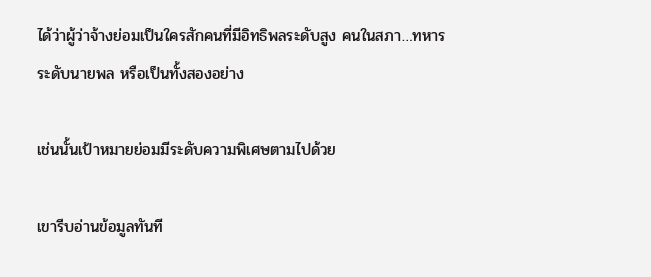ได้ว่าผู้ว่าจ้างย่อมเป็นใครสักคนที่มีอิทธิพลระดับสูง คนในสภา…ทหารระดับนายพล หรือเป็นทั้งสองอย่าง

เช่นนั้นเป้าหมายย่อมมีระดับความพิเศษตามไปด้วย

เขารีบอ่านข้อมูลทันที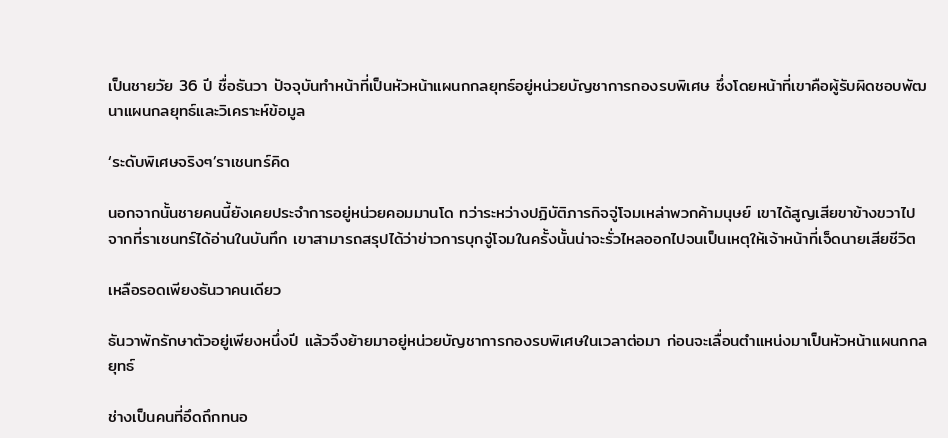เป็นชายวัย 36 ปี ชื่อธันวา ปัจจุบันทำหน้าที่เป็นหัวหน้าแผนกกลยุทธ์อยู่หน่วยบัญชาการกองรบพิเศษ ซึ่งโดยหน้าที่เขาคือผู้รับผิดชอบพัฒนาแผนกลยุทธ์และวิเคราะห์ข้อมูล

‘ระดับพิเศษจริงๆ’ราเชนทร์คิด

นอกจากนั้นชายคนนี้ยังเคยประจำการอยู่หน่วยคอมมานโด ทว่าระหว่างปฏิบัติภารกิจจู่โจมเหล่าพวกค้ามนุษย์ เขาได้สูญเสียขาข้างขวาไป จากที่ราเชนทร์ได้อ่านในบันทึก เขาสามารถสรุปได้ว่าข่าวการบุกจู่โจมในครั้งนั้นน่าจะรั่วไหลออกไปจนเป็นเหตุให้เจ้าหน้าที่เจ็ดนายเสียชีวิต

เหลือรอดเพียงธันวาคนเดียว

ธันวาพักรักษาตัวอยู่เพียงหนึ่งปี แล้วจึงย้ายมาอยู่หน่วยบัญชาการกองรบพิเศษในเวลาต่อมา ก่อนจะเลื่อนตำแหน่งมาเป็นหัวหน้าแผนกกลยุทธ์

ช่างเป็นคนที่อึดถึกทนอ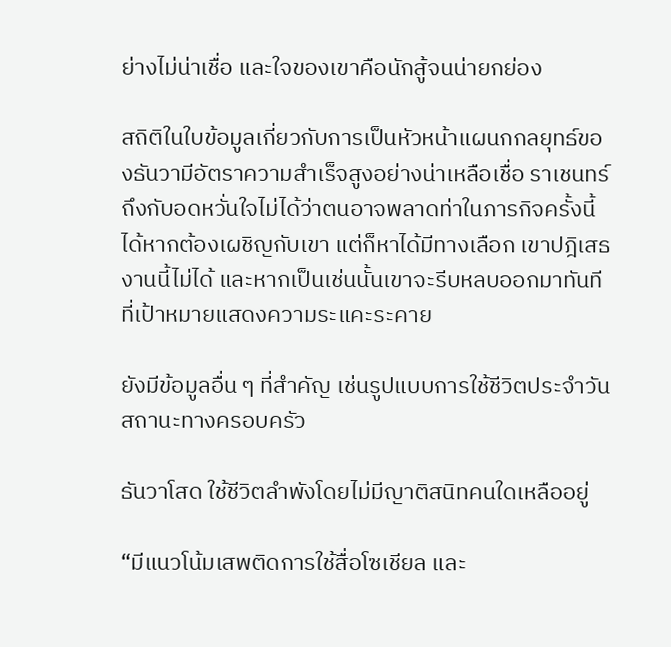ย่างไม่น่าเชื่อ และใจของเขาคือนักสู้จนน่ายกย่อง

สถิติในใบข้อมูลเกี่ยวกับการเป็นหัวหน้าแผนกกลยุทธ์ของธันวามีอัตราความสำเร็จสูงอย่างน่าเหลือเชื่อ ราเชนทร์ถึงกับอดหวั่นใจไม่ได้ว่าตนอาจพลาดท่าในภารกิจครั้งนี้ได้หากต้องเผชิญกับเขา แต่ก็หาได้มีทางเลือก เขาปฎิเสธงานนี้ไม่ได้ และหากเป็นเช่นนั้นเขาจะรีบหลบออกมาทันทีที่เป้าหมายแสดงความระแคะระคาย

ยังมีข้อมูลอื่น ๆ ที่สำคัญ เช่นรูปแบบการใช้ชีวิตประจำวัน สถานะทางครอบครัว

ธันวาโสด ใช้ชีวิตลำพังโดยไม่มีญาติสนิทคนใดเหลืออยู่

“มีแนวโน้มเสพติดการใช้สื่อโซเชียล และ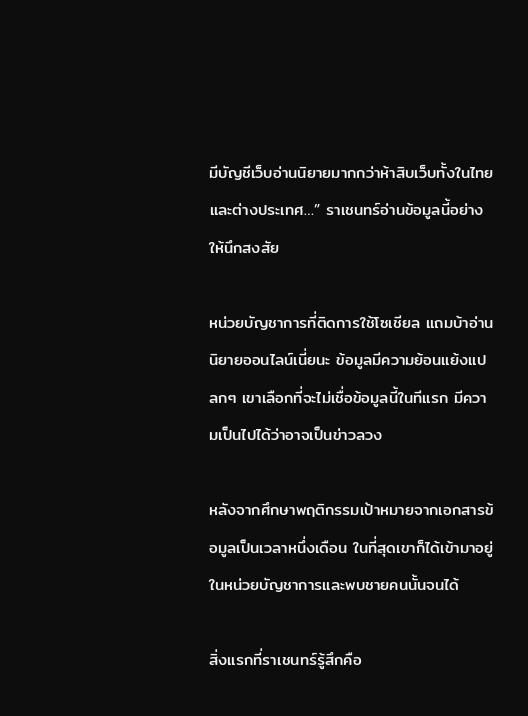มีบัญชีเว็บอ่านนิยายมากกว่าห้าสิบเว็บทั้งในไทยและต่างประเทศ…” ราเชนทร์อ่านข้อมูลนี้อย่างให้นึกสงสัย

หน่วยบัญชาการที่ติดการใช้โซเชียล แถมบ้าอ่านนิยายออนไลน์เนี่ยนะ ข้อมูลมีความย้อนแย้งแปลกๆ เขาเลือกที่จะไม่เชื่อข้อมูลนี้ในทีแรก มีความเป็นไปได้ว่าอาจเป็นข่าวลวง

หลังจากศึกษาพฤติกรรมเป้าหมายจากเอกสารข้อมูลเป็นเวลาหนึ่งเดือน ในที่สุดเขาก็ได้เข้ามาอยู่ในหน่วยบัญชาการและพบชายคนนั้นจนได้

สิ่งแรกที่ราเชนทร์รู้สึกคือ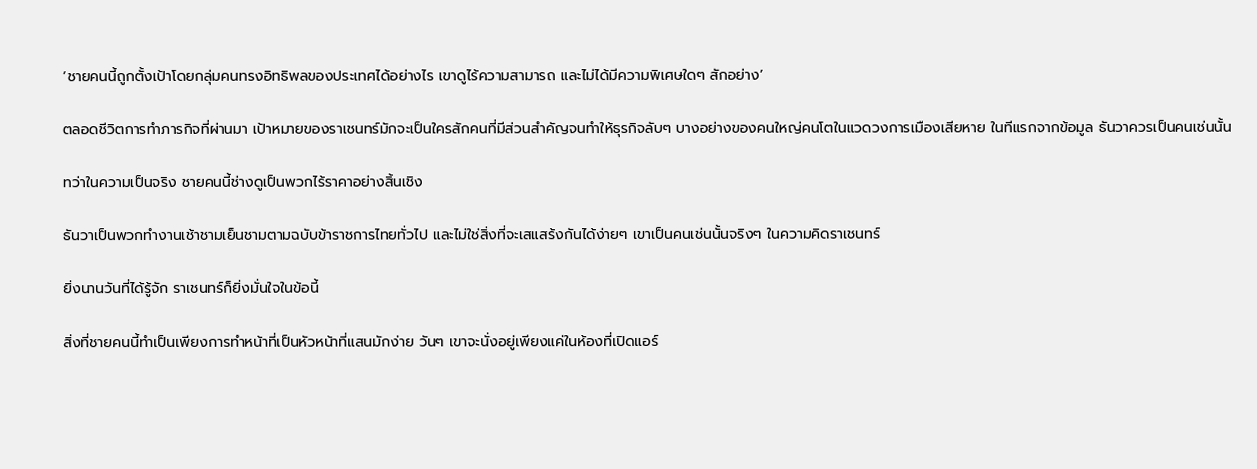‘ชายคนนี้ถูกตั้งเป้าโดยกลุ่มคนทรงอิทธิพลของประเทศได้อย่างไร เขาดูไร้ความสามารถ และไม่ได้มีความพิเศษใดๆ สักอย่าง’

ตลอดชีวิตการทำภารกิจที่ผ่านมา เป้าหมายของราเชนทร์มักจะเป็นใครสักคนที่มีส่วนสำคัญจนทำให้ธุรกิจลับๆ บางอย่างของคนใหญ่คนโตในแวดวงการเมืองเสียหาย ในทีแรกจากข้อมูล ธันวาควรเป็นคนเช่นนั้น

ทว่าในความเป็นจริง ชายคนนี้ช่างดูเป็นพวกไร้ราคาอย่างสิ้นเชิง

ธันวาเป็นพวกทำงานเช้าชามเย็นชามตามฉบับข้าราชการไทยทั่วไป และไม่ใช่สิ่งที่จะเสแสร้งกันได้ง่ายๆ เขาเป็นคนเช่นนั้นจริงๆ ในความคิดราเชนทร์

ยิ่งนานวันที่ได้รู้จัก ราเชนทร์ก็ยิ่งมั่นใจในข้อนี้

สิ่งที่ชายคนนี้ทำเป็นเพียงการทำหน้าที่เป็นหัวหน้าที่แสนมักง่าย วันๆ เขาจะนั่งอยู่เพียงแค่ในห้องที่เปิดแอร์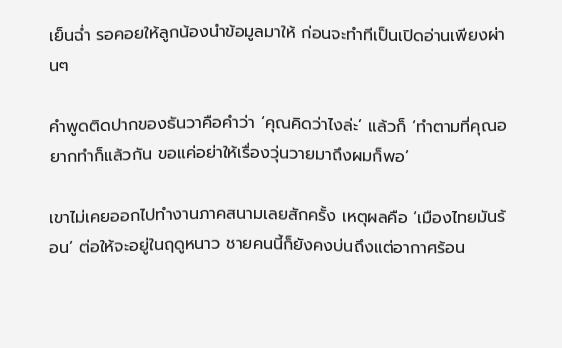เย็นฉ่ำ รอคอยให้ลูกน้องนำข้อมูลมาให้ ก่อนจะทำทีเป็นเปิดอ่านเพียงผ่านๆ

คำพูดติดปากของธันวาคือคำว่า ‘คุณคิดว่าไงล่ะ’ แล้วก็ ‘ทำตามที่คุณอยากทำก็แล้วกัน ขอแค่อย่าให้เรื่องวุ่นวายมาถึงผมก็พอ’

เขาไม่เคยออกไปทำงานภาคสนามเลยสักครั้ง เหตุผลคือ ‘เมืองไทยมันร้อน’ ต่อให้จะอยู่ในฤดูหนาว ชายคนนี้ก็ยังคงบ่นถึงแต่อากาศร้อน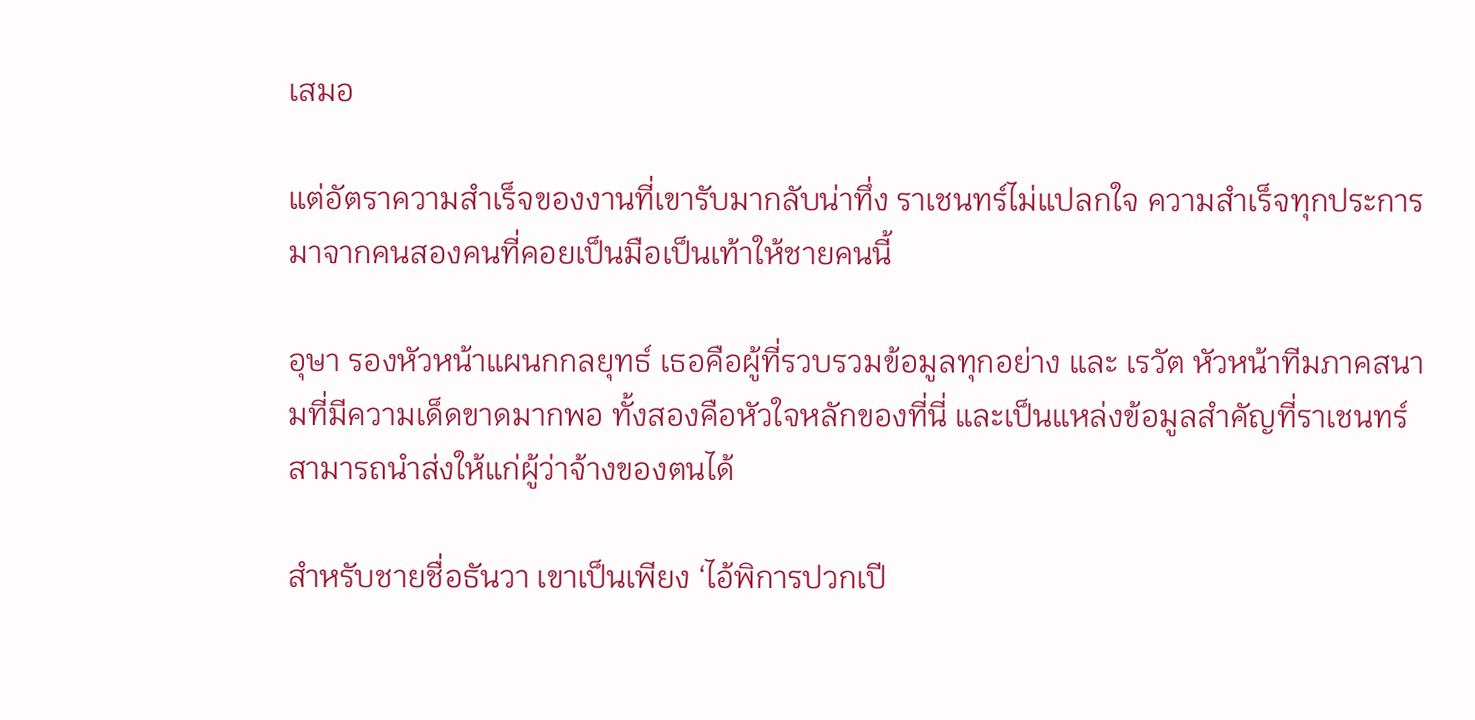เสมอ

แต่อัตราความสำเร็จของงานที่เขารับมากลับน่าทึ่ง ราเชนทร์ไม่แปลกใจ ความสำเร็จทุกประการมาจากคนสองคนที่คอยเป็นมือเป็นเท้าให้ชายคนนี้

อุษา รองหัวหน้าแผนกกลยุทธ์ เธอคือผู้ที่รวบรวมข้อมูลทุกอย่าง และ เรวัต หัวหน้าทีมภาคสนามที่มีความเด็ดขาดมากพอ ทั้งสองคือหัวใจหลักของที่นี่ และเป็นแหล่งข้อมูลสำคัญที่ราเชนทร์สามารถนำส่งให้แก่ผู้ว่าจ้างของตนได้

สำหรับชายชื่อธันวา เขาเป็นเพียง ‘ไอ้พิการปวกเปี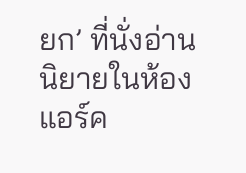ยก’ ที่นั่งอ่านนิยายในห้องแอร์ค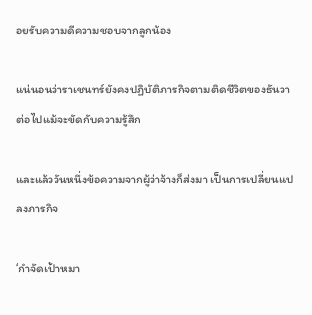อยรับความดีความชอบจากลูกน้อง

แน่นอนว่าราเชนทร์ยังคงปฏิบัติภารกิจตามติดชีวิตของธันวาต่อไปแม้จะขัดกับความรู้สึก

และแล้ววันหนึ่งข้อความจากผู้ว่าจ้างก็ส่งมา เป็นการเปลี่ยนแปลงภารกิจ

‘กำจัดเป้าหมา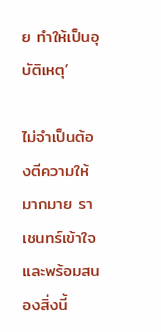ย ทำให้เป็นอุบัติเหตุ’

ไม่จำเป็นต้องตีความให้มากมาย ราเชนทร์เข้าใจและพร้อมสนองสิ่งนี้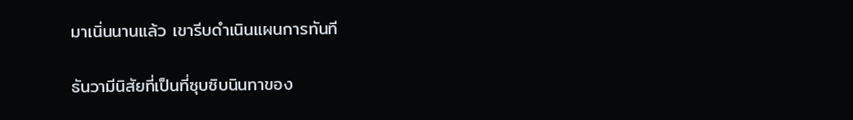มาเนิ่นนานแล้ว เขารีบดำเนินแผนการทันที

ธันวามีนิสัยที่เป็นที่ซุบซิบนินทาของ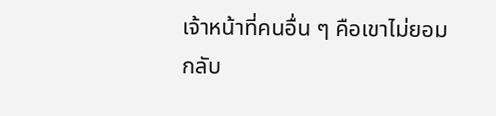เจ้าหน้าที่คนอื่น ๆ คือเขาไม่ยอมกลับ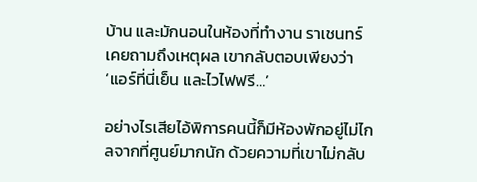บ้าน และมักนอนในห้องที่ทำงาน ราเชนทร์เคยถามถึงเหตุผล เขากลับตอบเพียงว่า ‘แอร์ที่นี่เย็น และไวไฟฟรี…’

อย่างไรเสียไอ้พิการคนนี้ก็มีห้องพักอยู่ไม่ไกลจากที่ศูนย์มากนัก ด้วยความที่เขาไม่กลับ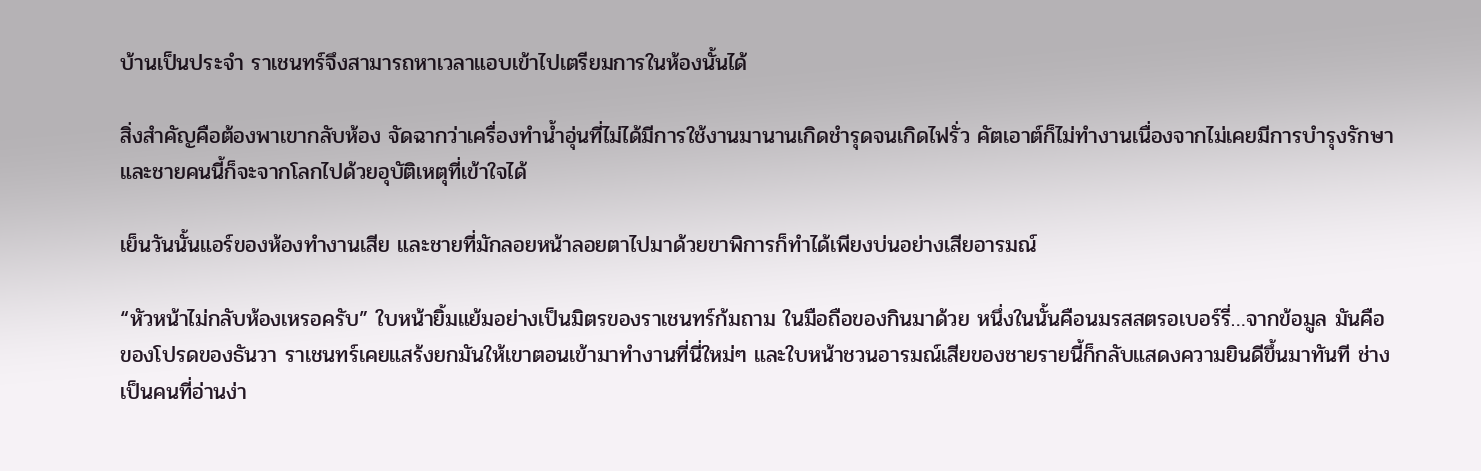บ้านเป็นประจำ ราเชนทร์จึงสามารถหาเวลาแอบเข้าไปเตรียมการในห้องนั้นได้

สิ่งสำคัญคือต้องพาเขากลับห้อง จัดฉากว่าเครื่องทำน้ำอุ่นที่ไม่ได้มีการใช้งานมานานเกิดชำรุดจนเกิดไฟรั่ว คัตเอาต์ก็ไม่ทำงานเนื่องจากไม่เคยมีการบำรุงรักษา และชายคนนี้ก็จะจากโลกไปด้วยอุบัติเหตุที่เข้าใจได้

เย็นวันนั้นแอร์ของห้องทำงานเสีย และชายที่มักลอยหน้าลอยตาไปมาด้วยขาพิการก็ทำได้เพียงบ่นอย่างเสียอารมณ์

“หัวหน้าไม่กลับห้องเหรอครับ” ใบหน้ายิ้มแย้มอย่างเป็นมิตรของราเชนทร์ก้มถาม ในมือถือของกินมาด้วย หนึ่งในนั้นคือนมรสสตรอเบอร์รี่…จากข้อมูล มันคือของโปรดของธันวา ราเชนทร์เคยแสร้งยกมันให้เขาตอนเข้ามาทำงานที่นี่ใหม่ๆ และใบหน้าชวนอารมณ์เสียของชายรายนี้ก็กลับแสดงความยินดีขึ้นมาทันที ช่างเป็นคนที่อ่านง่า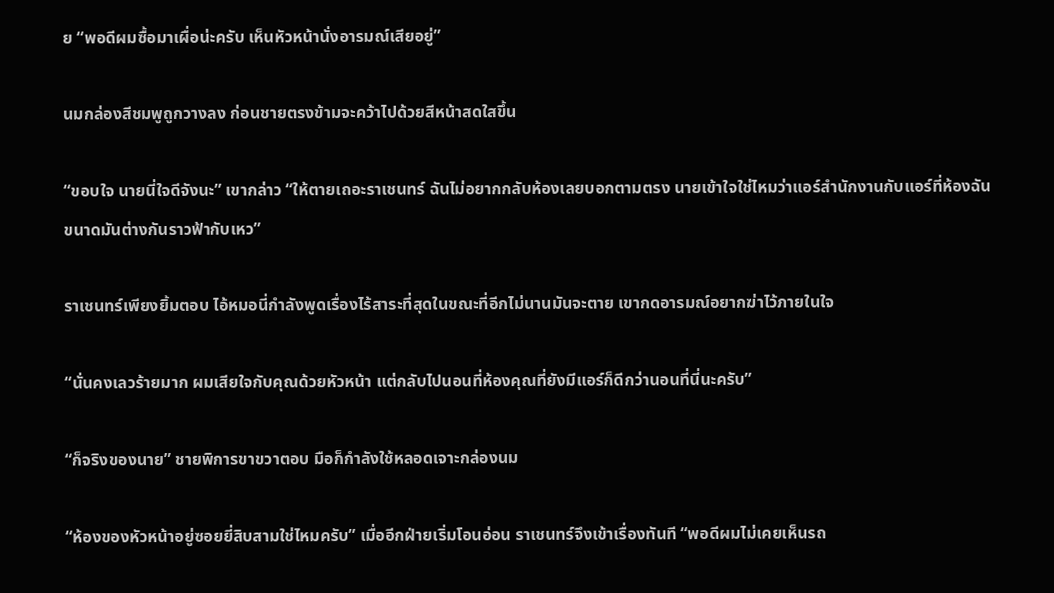ย “พอดีผมซื้อมาเผื่อน่ะครับ เห็นหัวหน้านั่งอารมณ์เสียอยู่”

นมกล่องสีชมพูถูกวางลง ก่อนชายตรงข้ามจะคว้าไปด้วยสีหน้าสดใสขึ้น

“ขอบใจ นายนี่ใจดีจังนะ” เขากล่าว “ให้ตายเถอะราเชนทร์ ฉันไม่อยากกลับห้องเลยบอกตามตรง นายเข้าใจใช่ไหมว่าแอร์สำนักงานกับแอร์ที่ห้องฉันขนาดมันต่างกันราวฟ้ากับเหว”

ราเชนทร์เพียงยิ้มตอบ ไอ้หมอนี่กำลังพูดเรื่องไร้สาระที่สุดในขณะที่อีกไม่นานมันจะตาย เขากดอารมณ์อยากฆ่าไว้ภายในใจ

“นั่นคงเลวร้ายมาก ผมเสียใจกับคุณด้วยหัวหน้า แต่กลับไปนอนที่ห้องคุณที่ยังมีแอร์ก็ดีกว่านอนที่นี่นะครับ”

“ก็จริงของนาย” ชายพิการขาขวาตอบ มือก็กำลังใช้หลอดเจาะกล่องนม

“ห้องของหัวหน้าอยู่ซอยยี่สิบสามใช่ไหมครับ” เมื่ออีกฝ่ายเริ่มโอนอ่อน ราเชนทร์จึงเข้าเรื่องทันที “พอดีผมไม่เคยเห็นรถ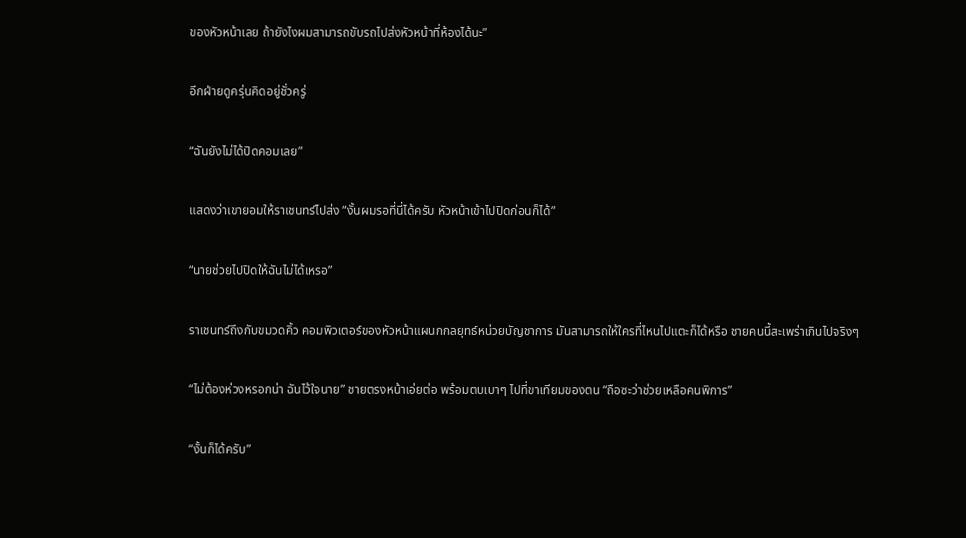ของหัวหน้าเลย ถ้ายังไงผมสามารถขับรถไปส่งหัวหน้าที่ห้องได้นะ”

อีกฝ่ายดูครุ่นคิดอยู่ชั่วครู่

“ฉันยังไม่ได้ปิดคอมเลย”

แสดงว่าเขายอมให้ราเชนทร์ไปส่ง “งั้นผมรอที่นี่ได้ครับ หัวหน้าเข้าไปปิดก่อนก็ได้”

“นายช่วยไปปิดให้ฉันไม่ได้เหรอ”

ราเชนทร์ถึงกับขมวดคิ้ว คอมพิวเตอร์ของหัวหน้าแผนกกลยุทธ์หน่วยบัญชาการ มันสามารถให้ใครที่ไหนไปแตะก็ได้หรือ ชายคนนี้สะเพร่าเกินไปจริงๆ

“ไม่ต้องห่วงหรอกน่า ฉันไว้ใจนาย” ชายตรงหน้าเอ่ยต่อ พร้อมตบเบาๆ ไปที่ขาเทียมของตน “ถือซะว่าช่วยเหลือคนพิการ”

“งั้นก็ได้ครับ”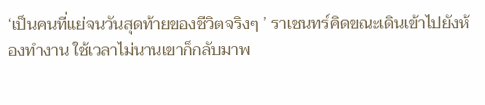‘เป็นคนที่แย่จนวันสุดท้ายของชีวิตจริงๆ ’ ราเชนทร์คิดขณะเดินเข้าไปยังห้องทำงาน ใช้เวลาไม่นานเขาก็กลับมาพ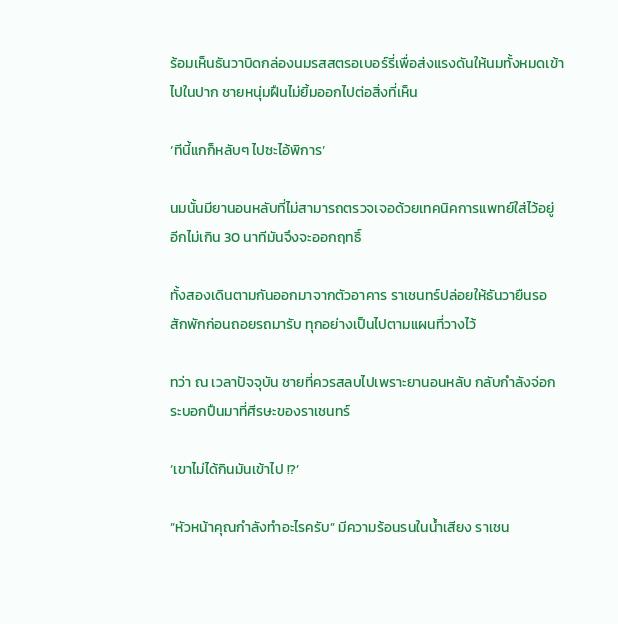ร้อมเห็นธันวาบิดกล่องนมรสสตรอเบอร์รี่เพื่อส่งแรงดันให้นมทั้งหมดเข้าไปในปาก ชายหนุ่มฝืนไม่ยิ้มออกไปต่อสิ่งที่เห็น

‘ทีนี้แกก็หลับๆ ไปซะไอ้พิการ’

นมนั้นมียานอนหลับที่ไม่สามารถตรวจเจอด้วยเทคนิคการแพทย์ใส่ไว้อยู่ อีกไม่เกิน 30 นาทีมันจึงจะออกฤทธิ์

ทั้งสองเดินตามกันออกมาจากตัวอาคาร ราเชนทร์ปล่อยให้ธันวายืนรอสักพักก่อนถอยรถมารับ ทุกอย่างเป็นไปตามแผนที่วางไว้

ทว่า ณ เวลาปัจจุบัน ชายที่ควรสลบไปเพราะยานอนหลับ กลับกำลังจ่อกระบอกปืนมาที่ศีรษะของราเชนทร์

‘เขาไม่ได้กินมันเข้าไป !?’

“หัวหน้าคุณกำลังทำอะไรครับ” มีความร้อนรนในน้ำเสียง ราเชน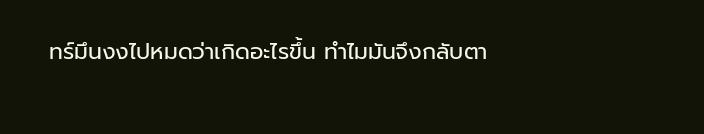ทร์มึนงงไปหมดว่าเกิดอะไรขึ้น ทำไมมันจึงกลับตา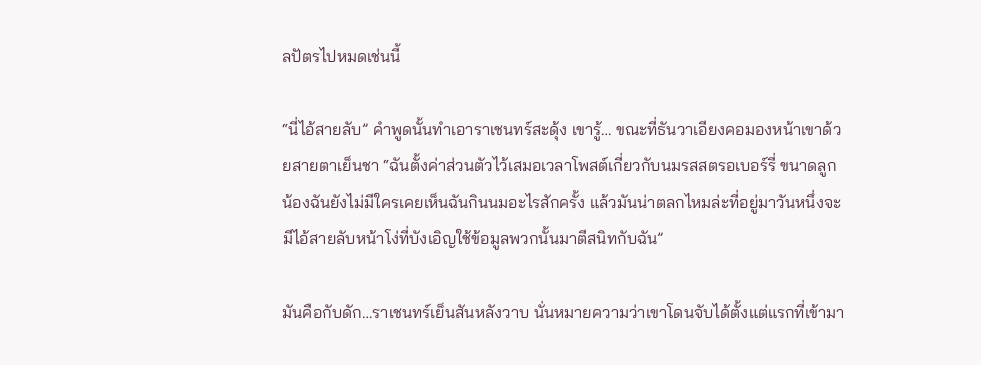ลปัตรไปหมดเช่นนี้

“นี่ไอ้สายลับ” คำพูดนั้นทำเอาราเชนทร์สะดุ้ง เขารู้… ขณะที่ธันวาเอียงคอมองหน้าเขาด้วยสายตาเย็นชา “ฉันตั้งค่าส่วนตัวไว้เสมอเวลาโพสต์เกี่ยวกับนมรสสตรอเบอร์รี่ ขนาดลูกน้องฉันยังไม่มีใครเคยเห็นฉันกินนมอะไรสักครั้ง แล้วมันน่าตลกไหมล่ะที่อยู่มาวันหนึ่งจะมีไอ้สายลับหน้าโง่ที่บังเอิญใช้ข้อมูลพวกนั้นมาตีสนิทกับฉัน”

มันคือกับดัก…ราเชนทร์เย็นสันหลังวาบ นั่นหมายความว่าเขาโดนจับได้ตั้งแต่แรกที่เข้ามา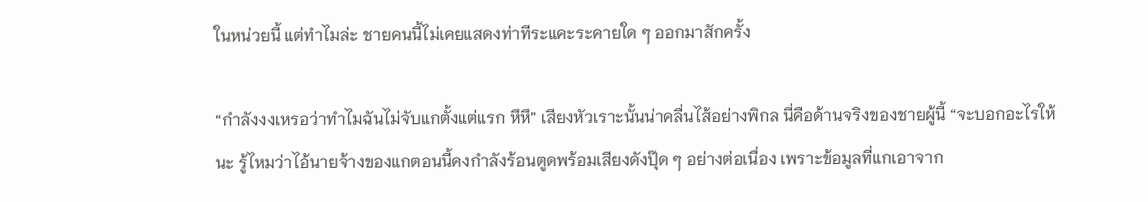ในหน่วยนี้ แต่ทำไมล่ะ ชายคนนี้ไม่เคยแสดงท่าทีระแคะระคายใด ๆ ออกมาสักครั้ง

“กำลังงงเหรอว่าทำไมฉันไม่จับแกตั้งแต่แรก หึหึ” เสียงหัวเราะนั้นน่าคลื่นไส้อย่างพิกล นี่คือด้านจริงของชายผู้นี้ “จะบอกอะไรให้นะ รู้ไหมว่าไอ้นายจ้างของแกตอนนี้คงกำลังร้อนตูดพร้อมเสียงดังปุ๊ด ๆ อย่างต่อเนื่อง เพราะข้อมูลที่แกเอาจาก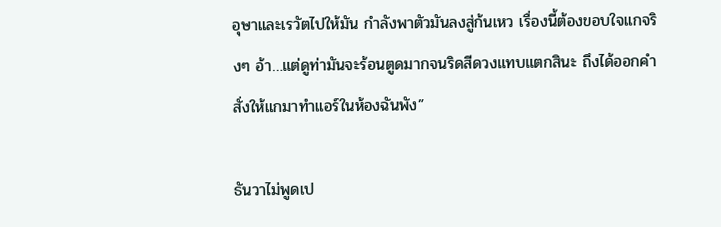อุษาและเรวัตไปให้มัน กำลังพาตัวมันลงสู่ก้นเหว เรื่องนี้ต้องขอบใจแกจริงๆ อ้า…แต่ดูท่ามันจะร้อนตูดมากจนริดสีดวงแทบแตกสินะ ถึงได้ออกคำสั่งให้แกมาทำแอร์ในห้องฉันพัง”

ธันวาไม่พูดเป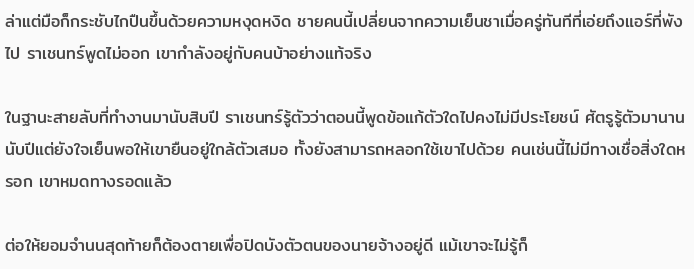ล่าแต่มือก็กระชับไกปืนขึ้นด้วยความหงุดหงิด ชายคนนี้เปลี่ยนจากความเย็นชาเมื่อครู่ทันทีที่เอ่ยถึงแอร์ที่พังไป ราเชนทร์พูดไม่ออก เขากำลังอยู่กับคนบ้าอย่างแท้จริง

ในฐานะสายลับที่ทำงานมานับสิบปี ราเชนทร์รู้ตัวว่าตอนนี้พูดข้อแก้ตัวใดไปคงไม่มีประโยชน์ ศัตรูรู้ตัวมานานนับปีแต่ยังใจเย็นพอให้เขายืนอยู่ใกล้ตัวเสมอ ทั้งยังสามารถหลอกใช้เขาไปด้วย คนเช่นนี้ไม่มีทางเชื่อสิ่งใดหรอก เขาหมดทางรอดแล้ว

ต่อให้ยอมจำนนสุดท้ายก็ต้องตายเพื่อปิดบังตัวตนของนายจ้างอยู่ดี แม้เขาจะไม่รู้ก็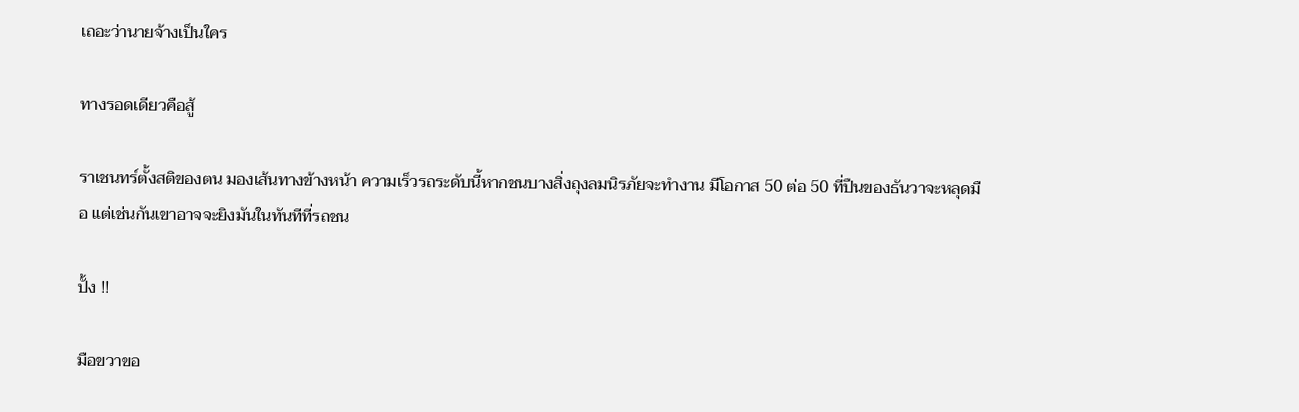เถอะว่านายจ้างเป็นใคร

ทางรอดเดียวคือสู้

ราเชนทร์ตั้งสติของตน มองเส้นทางข้างหน้า ความเร็วรถระดับนี้หากชนบางสิ่งถุงลมนิรภัยจะทำงาน มีโอกาส 50 ต่อ 50 ที่ปืนของธันวาจะหลุดมือ แต่เช่นกันเขาอาจจะยิงมันในทันทีที่รถชน

ปั้ง !!

มือขวาขอ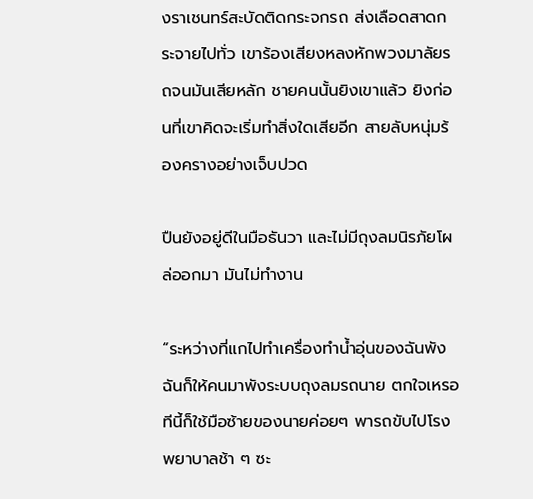งราเชนทร์สะบัดติดกระจกรถ ส่งเลือดสาดกระจายไปทั่ว เขาร้องเสียงหลงหักพวงมาลัยรถจนมันเสียหลัก ชายคนนั้นยิงเขาแล้ว ยิงก่อนที่เขาคิดจะเริ่มทำสิ่งใดเสียอีก สายลับหนุ่มร้องครางอย่างเจ็บปวด

ปืนยังอยู่ดีในมือธันวา และไม่มีถุงลมนิรภัยโผล่ออกมา มันไม่ทำงาน

“ระหว่างที่แกไปทำเครื่องทำน้ำอุ่นของฉันพัง ฉันก็ให้คนมาพังระบบถุงลมรถนาย ตกใจเหรอ ทีนี้ก็ใช้มือซ้ายของนายค่อยๆ พารถขับไปโรงพยาบาลช้า ๆ ซะ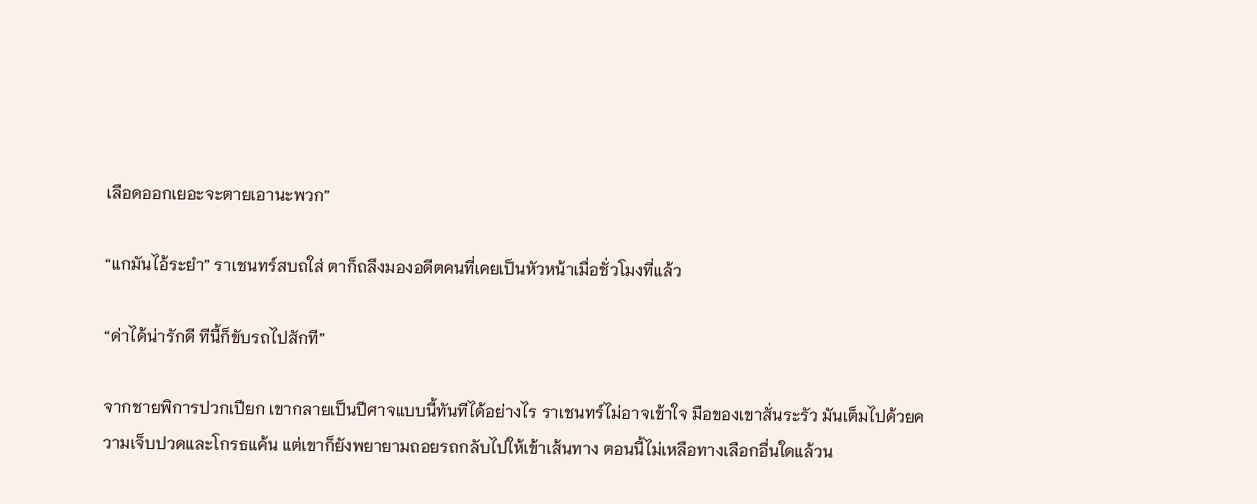เลือดออกเยอะจะตายเอานะพวก”

“แกมันไอ้ระยำ” ราเชนทร์สบถใส่ ตาก็ถลึงมองอดีตคนที่เคยเป็นหัวหน้าเมื่อชั่วโมงที่แล้ว

“ด่าได้น่ารักดี ทีนี้ก็ขับรถไปสักที”

จากชายพิการปวกเปียก เขากลายเป็นปีศาจแบบนี้ทันทีได้อย่างไร ราเชนทร์ไม่อาจเข้าใจ มือของเขาสั่นระรัว มันเต็มไปด้วยความเจ็บปวดและโกรธแค้น แต่เขาก็ยังพยายามถอยรถกลับไปให้เข้าเส้นทาง ตอนนี้ไม่เหลือทางเลือกอื่นใดแล้วน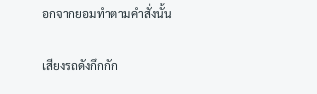อกจากยอมทำตามคำสั่งนั้น

เสียงรถดังกึกกัก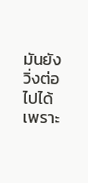มันยังวิ่งต่อไปได้เพราะ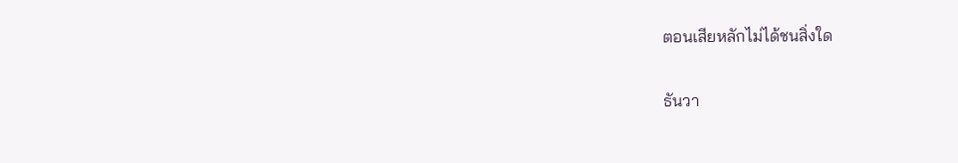ตอนเสียหลักไม่ได้ชนสิ่งใด

ธันวา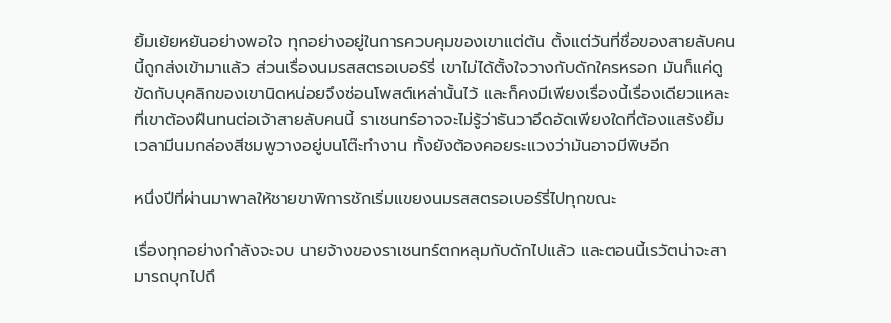ยิ้มเย้ยหยันอย่างพอใจ ทุกอย่างอยู่ในการควบคุมของเขาแต่ต้น ตั้งแต่วันที่ชื่อของสายลับคนนี้ถูกส่งเข้ามาแล้ว ส่วนเรื่องนมรสสตรอเบอร์รี่ เขาไม่ได้ตั้งใจวางกับดักใครหรอก มันก็แค่ดูขัดกับบุคลิกของเขานิดหน่อยจึงซ่อนโพสต์เหล่านั้นไว้ และก็คงมีเพียงเรื่องนี้เรื่องเดียวแหละที่เขาต้องฝืนทนต่อเจ้าสายลับคนนี้ ราเชนทร์อาจจะไม่รู้ว่าธันวาอึดอัดเพียงใดที่ต้องแสร้งยิ้มเวลามีนมกล่องสีชมพูวางอยู่บนโต๊ะทำงาน ทั้งยังต้องคอยระแวงว่ามันอาจมีพิษอีก

หนึ่งปีที่ผ่านมาพาลให้ชายขาพิการชักเริ่มแขยงนมรสสตรอเบอร์รี่ไปทุกขณะ

เรื่องทุกอย่างกำลังจะจบ นายจ้างของราเชนทร์ตกหลุมกับดักไปแล้ว และตอนนี้เรวัตน่าจะสามารถบุกไปถึ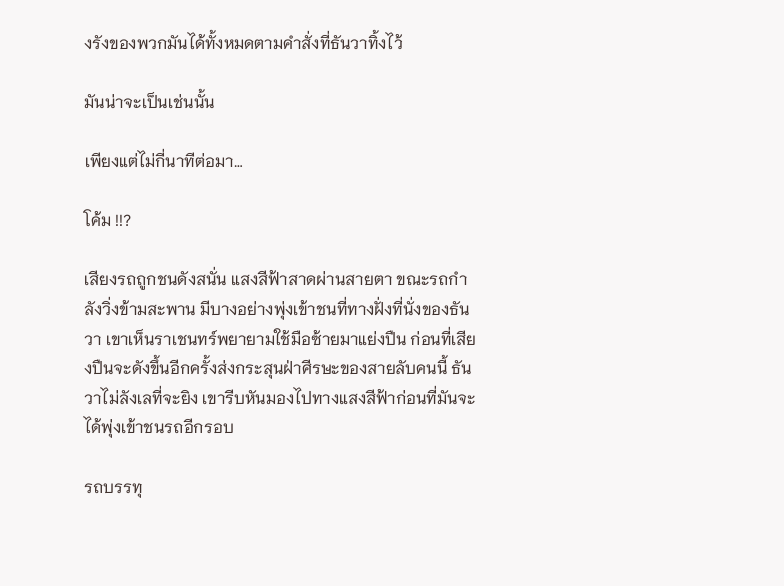งรังของพวกมันได้ทั้งหมดตามคำสั่งที่ธันวาทิ้งไว้

มันน่าจะเป็นเช่นนั้น

เพียงแต่ไม่กี่นาทีต่อมา…

โค้ม !!?

เสียงรถถูกชนดังสนั่น แสงสีฟ้าสาดผ่านสายตา ขณะรถกำลังวิ่งข้ามสะพาน มีบางอย่างพุ่งเข้าชนที่ทางฝั่งที่นั่งของธันวา เขาเห็นราเชนทร์พยายามใช้มือซ้ายมาแย่งปืน ก่อนที่เสียงปืนจะดังขึ้นอีกครั้งส่งกระสุนฝ่าศีรษะของสายลับคนนี้ ธันวาไม่ลังเลที่จะยิง เขารีบหันมองไปทางแสงสีฟ้าก่อนที่มันจะได้พุ่งเข้าชนรถอีกรอบ

รถบรรทุ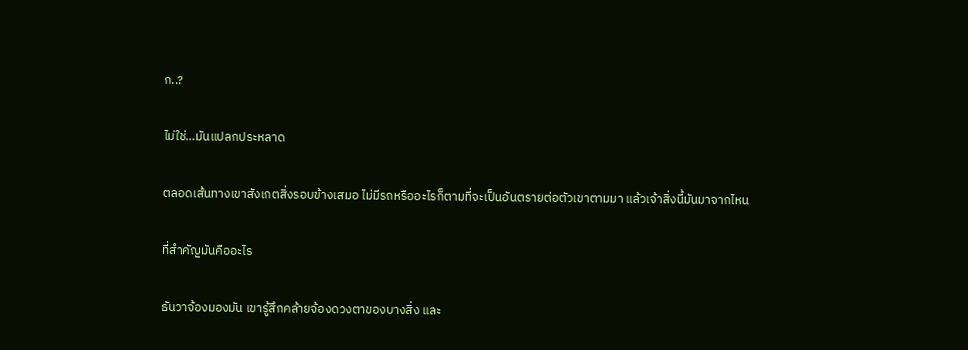ก..?

ไม่ใช่…มันแปลกประหลาด

ตลอดเส้นทางเขาสังเกตสิ่งรอบข้างเสมอ ไม่มีรถหรืออะไรก็ตามที่จะเป็นอันตรายต่อตัวเขาตามมา แล้วเจ้าสิ่งนี้มันมาจากไหน

ที่สำคัญมันคืออะไร

ธันวาจ้องมองมัน เขารู้สึกคล้ายจ้องดวงตาของบางสิ่ง และ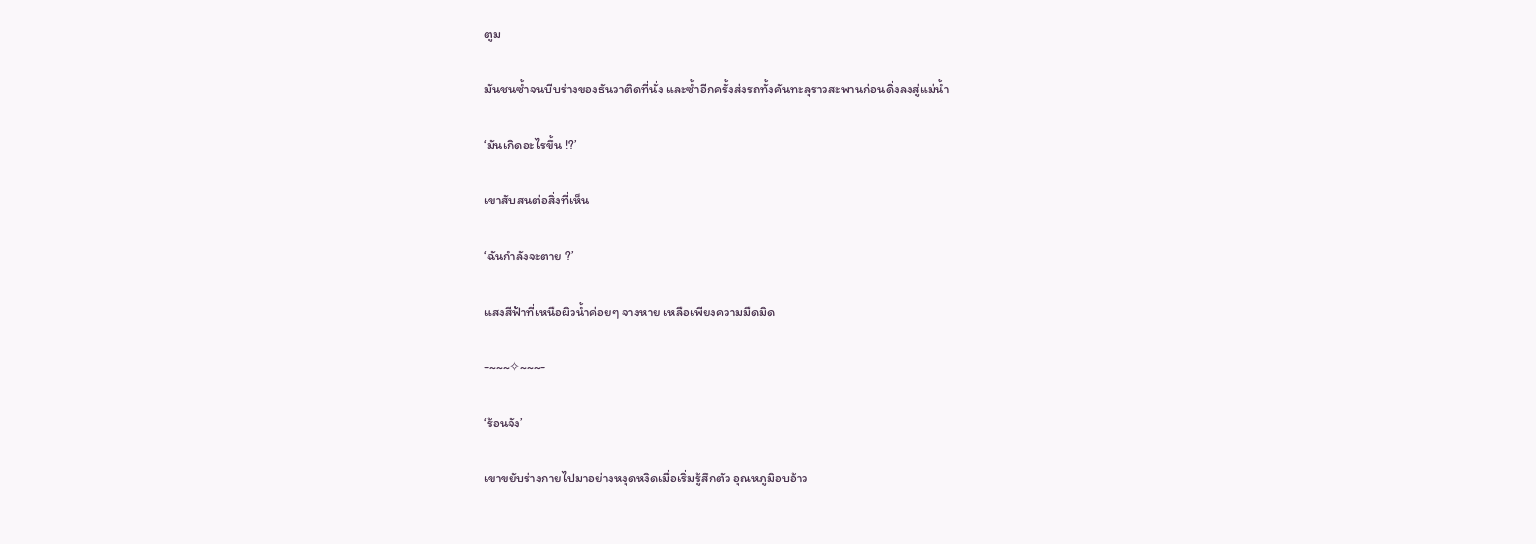ตูม

มันชนซ้ำจนบีบร่างของธันวาติดที่นั่ง และซ้ำอีกครั้งส่งรถทั้งคันทะลุราวสะพานก่อนดิ่งลงสู่แม่น้ำ

‘มันเกิดอะไรขึ้น !?’

เขาสับสนต่อสิ่งที่เห็น

‘ฉันกำลังจะตาย ?’

แสงสีฟ้าที่เหนือผิวน้ำค่อยๆ จางหาย เหลือเพียงความมืดมิด

-~~~✧~~~-

‘ร้อนจัง’

เขาขยับร่างกายไปมาอย่างหงุดหงิดเมื่อเริ่มรู้สึกตัว อุณหภูมิอบอ้าว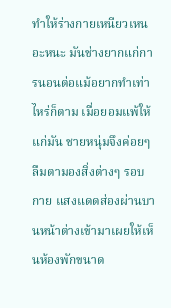ทำให้ร่างกายเหนียวเหนอะหนะ มันช่างยากแก่การนอนต่อแม้อยากทำเท่าไหร่ก็ตาม เมื่อยอมแพ้ให้แก่มัน ชายหนุ่มจึงค่อยๆ ลืมตามองสิ่งต่างๆ รอบกาย แสงแดดส่องผ่านบานหน้าต่างเข้ามาเผยให้เห็นห้องพักขนาด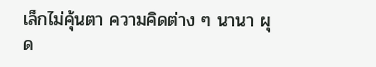เล็กไม่คุ้นตา ความคิดต่าง ๆ นานา ผุด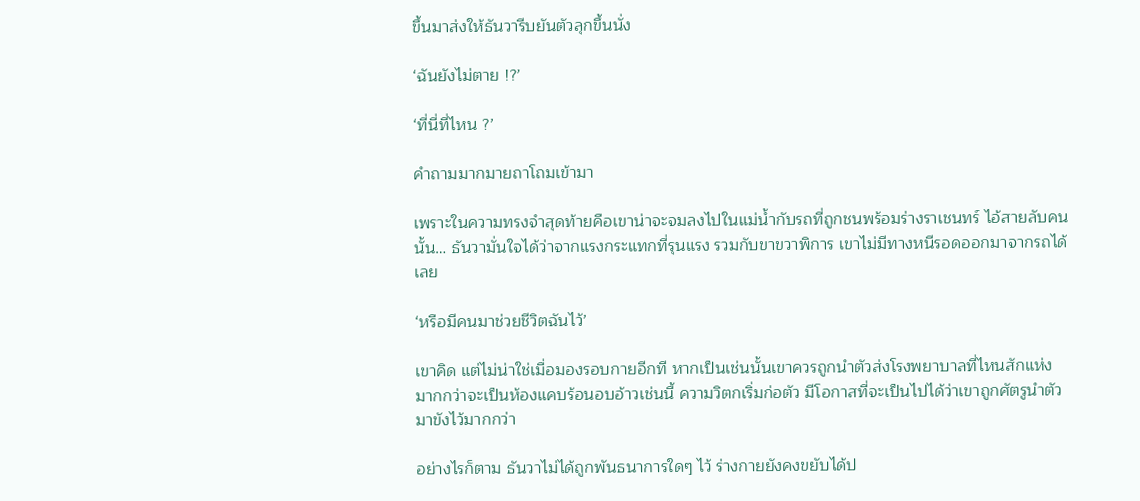ขึ้นมาส่งให้ธันวารีบยันตัวลุกขึ้นนั่ง

‘ฉันยังไม่ตาย !?’

‘ที่นี่ที่ไหน ?’

คำถามมากมายถาโถมเข้ามา

เพราะในความทรงจำสุดท้ายคือเขาน่าจะจมลงไปในแม่น้ำกับรถที่ถูกชนพร้อมร่างราเชนทร์ ไอ้สายลับคนนั้น… ธันวามั่นใจได้ว่าจากแรงกระแทกที่รุนแรง รวมกับขาขวาพิการ เขาไม่มีทางหนีรอดออกมาจากรถได้เลย

‘หรือมีคนมาช่วยชีวิตฉันไว้’

เขาคิด แต่ไม่น่าใช่เมื่อมองรอบกายอีกที หากเป็นเช่นนั้นเขาควรถูกนำตัวส่งโรงพยาบาลที่ไหนสักแห่ง มากกว่าจะเป็นห้องแคบร้อนอบอ้าวเช่นนี้ ความวิตกเริ่มก่อตัว มีโอกาสที่จะเป็นไปได้ว่าเขาถูกศัตรูนำตัวมาขังไว้มากกว่า

อย่างไรก็ตาม ธันวาไม่ได้ถูกพันธนาการใดๆ ไว้ ร่างกายยังคงขยับได้ป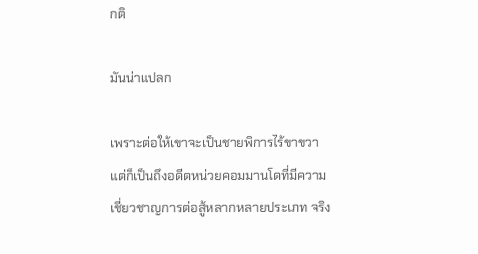กติ

มันน่าแปลก

เพราะต่อให้เขาจะเป็นชายพิการไร้ขาขวา แต่ก็เป็นถึงอดีตหน่วยคอมมานโดที่มีความเชี่ยวชาญการต่อสู้หลากหลายประเภท จริง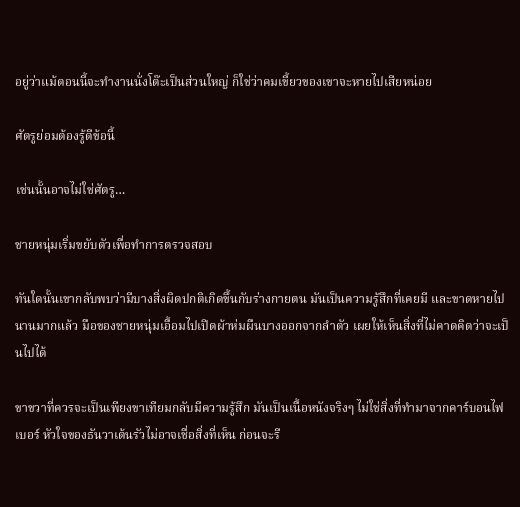อยู่ว่าแม้ตอนนี้จะทำงานนั่งโต๊ะเป็นส่วนใหญ่ ก็ใช่ว่าคมเขี้ยวของเขาจะหายไปเสียหน่อย

ศัตรูย่อมต้องรู้ดีข้อนี้

เช่นนั้นอาจไม่ใช่ศัตรู…

ชายหนุ่มเริ่มขยับตัวเพื่อทำการตรวจสอบ

ทันใดนั้นเขากลับพบว่ามีบางสิ่งผิดปกติเกิดขึ้นกับร่างกายตน มันเป็นความรู้สึกที่เคยมี และขาดหายไปนานมากแล้ว มือของชายหนุ่มเอื้อมไปเปิดผ้าห่มผืนบางออกจากลำตัว เผยให้เห็นสิ่งที่ไม่คาดคิดว่าจะเป็นไปได้

ขาขวาที่ควรจะเป็นเพียงขาเทียมกลับมีความรู้สึก มันเป็นเนื้อหนังจริงๆ ไม่ใช่สิ่งที่ทำมาจากคาร์บอนไฟเบอร์ หัวใจของธันวาเต้นรัวไม่อาจเชื่อสิ่งที่เห็น ก่อนจะรี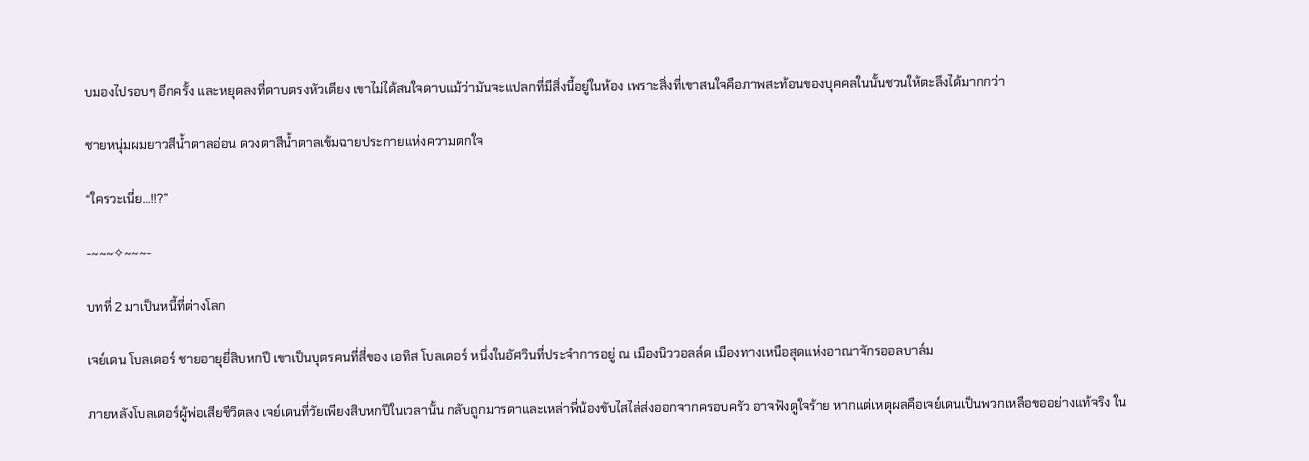บมองไปรอบๆ อีกครั้ง และหยุดลงที่ดาบตรงหัวเตียง เขาไม่ได้สนใจดาบแม้ว่ามันจะแปลกที่มีสิ่งนี้อยู่ในห้อง เพราะสิ่งที่เขาสนใจคือภาพสะท้อนของบุคคลในนั้นชวนให้ตะลึงได้มากกว่า

ชายหนุ่มผมยาวสีน้ำตาลอ่อน ดวงตาสีน้ำตาลเข้มฉายประกายแห่งความตกใจ

“ใครวะเนี่ย…!!?”

-~~~✧~~~-

บทที่ 2 มาเป็นหนี้ที่ต่างโลก

เจย์เดน โบลเดอร์ ชายอายุยี่สิบหกปี เขาเป็นบุตรคนที่สี่ของ เอทิส โบลเดอร์ หนึ่งในอัศวินที่ประจำการอยู่ ณ เมืองนิววอลล์ด เมืองทางเหนือสุดแห่งอาณาจักรออลบาล์ม

ภายหลังโบลเดอร์ผู้พ่อเสียชีวิตลง เจย์เดนที่วัยเพียงสิบหกปีในเวลานั้น กลับถูกมารดาและเหล่าพี่น้องขับไสไล่ส่งออกจากครอบครัว อาจฟังดูใจร้าย หากแต่เหตุผลคือเจย์เดนเป็นพวกเหลือขออย่างแท้จริง ใน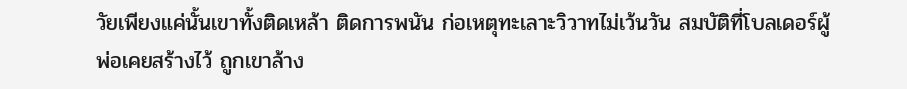วัยเพียงแค่นั้นเขาทั้งติดเหล้า ติดการพนัน ก่อเหตุทะเลาะวิวาทไม่เว้นวัน สมบัติที่โบลเดอร์ผู้พ่อเคยสร้างไว้ ถูกเขาล้าง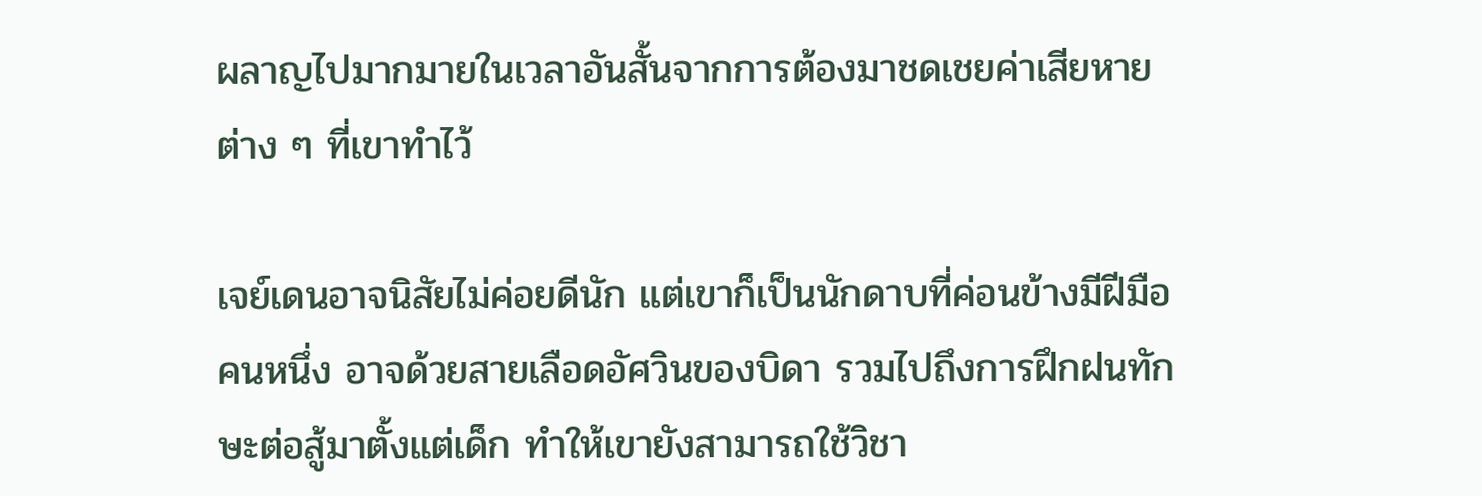ผลาญไปมากมายในเวลาอันสั้นจากการต้องมาชดเชยค่าเสียหายต่าง ๆ ที่เขาทำไว้

เจย์เดนอาจนิสัยไม่ค่อยดีนัก แต่เขาก็เป็นนักดาบที่ค่อนข้างมีฝีมือคนหนึ่ง อาจด้วยสายเลือดอัศวินของบิดา รวมไปถึงการฝึกฝนทักษะต่อสู้มาตั้งแต่เด็ก ทำให้เขายังสามารถใช้วิชา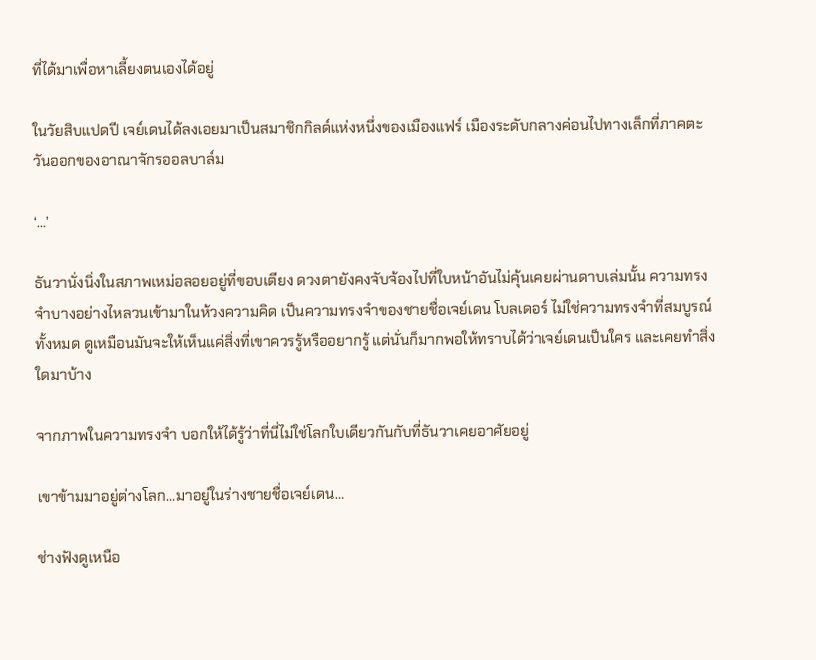ที่ได้มาเพื่อหาเลี้ยงตนเองได้อยู่

ในวัยสิบแปดปี เจย์เดนได้ลงเอยมาเป็นสมาชิกกิลด์แห่งหนึ่งของเมืองแฟร์ เมืองระดับกลางค่อนไปทางเล็กที่ภาคตะวันออกของอาณาจักรออลบาล์ม

‘…’

ธันวานั่งนิ่งในสภาพเหม่อลอยอยู่ที่ขอบเตียง ดวงตายังคงจับจ้องไปที่ใบหน้าอันไม่คุ้นเคยผ่านดาบเล่มนั้น ความทรงจำบางอย่างไหลวนเข้ามาในห้วงความคิด เป็นความทรงจำของชายชื่อเจย์เดน โบลเดอร์ ไม่ใช่ความทรงจำที่สมบูรณ์ทั้งหมด ดูเหมือนมันจะให้เห็นแค่สิ่งที่เขาควรรู้หรืออยากรู้ แต่นั่นก็มากพอให้ทราบได้ว่าเจย์เดนเป็นใคร และเคยทำสิ่งใดมาบ้าง

จากภาพในความทรงจำ บอกให้ได้รู้ว่าที่นี่ไม่ใช่โลกใบเดียวกันกับที่ธันวาเคยอาศัยอยู่

เขาข้ามมาอยู่ต่างโลก…มาอยู่ในร่างชายชื่อเจย์เดน…

ช่างฟังดูเหนือ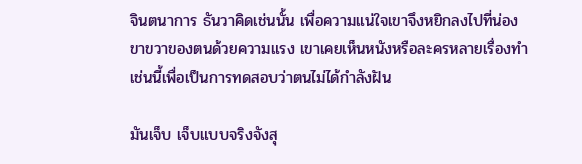จินตนาการ ธันวาคิดเช่นนั้น เพื่อความแน่ใจเขาจึงหยิกลงไปที่น่องขาขวาของตนด้วยความแรง เขาเคยเห็นหนังหรือละครหลายเรื่องทำเช่นนี้เพื่อเป็นการทดสอบว่าตนไม่ได้กำลังฝัน

มันเจ็บ เจ็บแบบจริงจังสุ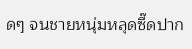ดๆ จนชายหนุ่มหลุดซี๊ดปาก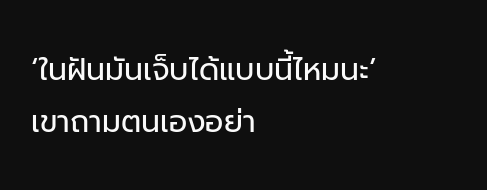‘ในฝันมันเจ็บได้แบบนี้ไหมนะ’ เขาถามตนเองอย่า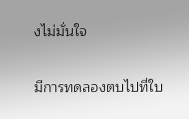งไม่มั่นใจ

มีการทดลองตบไปที่ใบ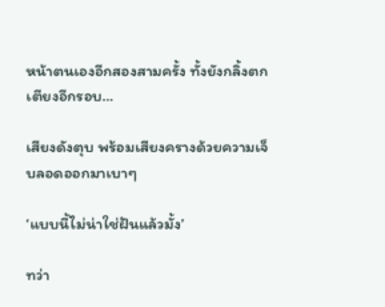หน้าตนเองอีกสองสามครั้ง ทั้งยังกลิ้งตกเตียงอีกรอบ…

เสียงดังตุบ พร้อมเสียงครางด้วยความเจ็บลอดออกมาเบาๆ

‘แบบนี้ไม่น่าใช่ฝันแล้วมั้ง’

ทว่า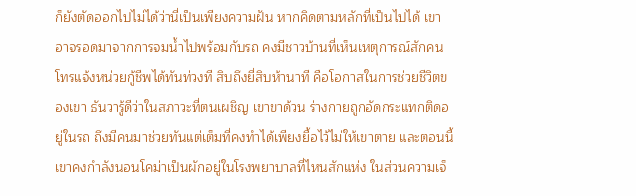ก็ยังตัดออกไปไม่ได้ว่านี่เป็นเพียงความฝัน หากคิดตามหลักที่เป็นไปได้ เขาอาจรอดมาจากการจมน้ำไปพร้อมกับรถ คงมีชาวบ้านที่เห็นเหตุการณ์สักคนโทรแจ้งหน่วยกู้ชีพได้ทันท่วงที สิบถึงยี่สิบห้านาที คือโอกาสในการช่วยชีวิตของเขา ธันวารู้ดีว่าในสภาวะที่ตนเผชิญ เขาขาด้วน ร่างกายถูกอัดกระแทกติดอยู่ในรถ ถึงมีคนมาช่วยทันแต่เต็มที่คงทำได้เพียงยื้อไว้ไม่ให้เขาตาย และตอนนี้เขาคงกำลังนอนโคม่าเป็นผักอยู่ในโรงพยาบาลที่ไหนสักแห่ง ในส่วนความเจ็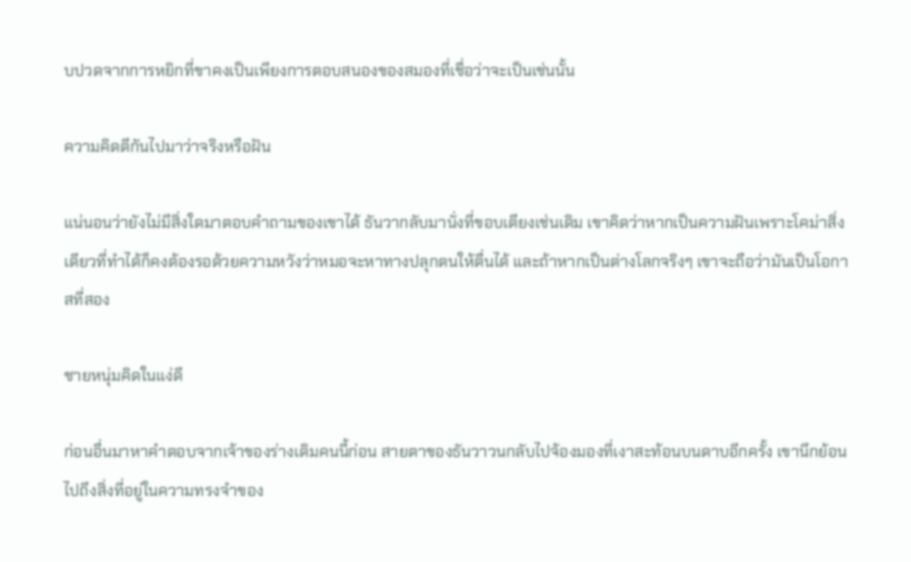บปวดจากการหยิกที่ขาคงเป็นเพียงการตอบสนองของสมองที่เชื่อว่าจะเป็นเช่นนั้น

ความคิดตีกันไปมาว่าจริงหรือฝัน

แน่นอนว่ายังไม่มีสิ่งใดมาตอบคำถามของเขาได้ ธันวากลับมานั่งที่ขอบเตียงเช่นเดิม เขาคิดว่าหากเป็นความฝันเพราะโคม่าสิ่งเดียวที่ทำได้ก็คงต้องรอด้วยความหวังว่าหมอจะหาทางปลุกตนให้ตื่นได้ และถ้าหากเป็นต่างโลกจริงๆ เขาจะถือว่ามันเป็นโอกาสที่สอง

ชายหนุ่มคิดในแง่ดี

ก่อนอื่นมาหาคำตอบจากเจ้าของร่างเดิมคนนี้ก่อน สายตาของธันวาวนกลับไปจ้องมองที่เงาสะท้อนบนดาบอีกครั้ง เขานึกย้อนไปถึงสิ่งที่อยู่ในความทรงจำของ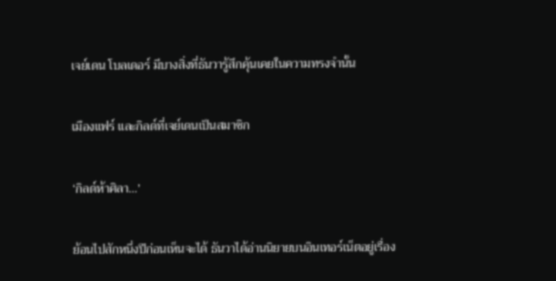เจย์เดน โบลเดอร์ มีบางสิ่งที่ธันวารู้สึกคุ้นเคยในความทรงจำนั้น

เมืองแฟร์ และกิลด์ที่เจย์เดนเป็นสมาชิก

‘กิลด์ห้าศิลา…’

ย้อนไปสักหนึ่งปีก่อนเห็นจะได้ ธันวาได้อ่านนิยายบนอินเทอร์เน็ตอยู่เรื่อง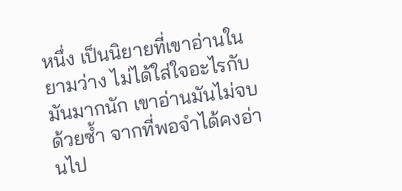หนึ่ง เป็นนิยายที่เขาอ่านในยามว่าง ไม่ได้ใส่ใจอะไรกับมันมากนัก เขาอ่านมันไม่จบด้วยซ้ำ จากที่พอจำได้คงอ่านไป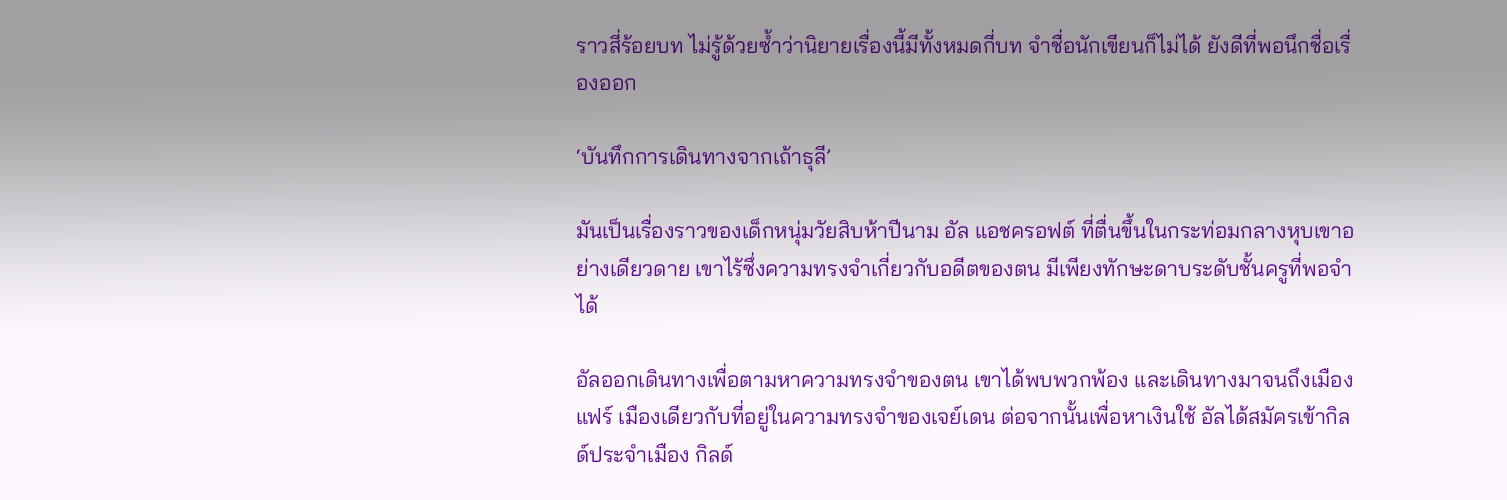ราวสี่ร้อยบท ไม่รู้ด้วยซ้ำว่านิยายเรื่องนี้มีทั้งหมดกี่บท จำชื่อนักเขียนก็ไม่ได้ ยังดีที่พอนึกชื่อเรื่องออก

‘บันทึกการเดินทางจากเถ้าธุลี’

มันเป็นเรื่องราวของเด็กหนุ่มวัยสิบห้าปีนาม อัล แอชครอฟต์ ที่ตื่นขึ้นในกระท่อมกลางหุบเขาอย่างเดียวดาย เขาไร้ซึ่งความทรงจำเกี่ยวกับอดีตของตน มีเพียงทักษะดาบระดับชั้นครูที่พอจำได้

อัลออกเดินทางเพื่อตามหาความทรงจำของตน เขาได้พบพวกพ้อง และเดินทางมาจนถึงเมืองแฟร์ เมืองเดียวกับที่อยู่ในความทรงจำของเจย์เดน ต่อจากนั้นเพื่อหาเงินใช้ อัลได้สมัครเข้ากิลด์ประจำเมือง กิลด์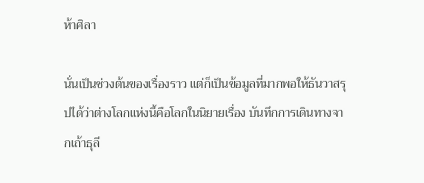ห้าศิลา

นั่นเป็นช่วงต้นของเรื่องราว แต่ก็เป็นข้อมูลที่มากพอให้ธันวาสรุปได้ว่าต่างโลกแห่งนี้คือโลกในนิยายเรื่อง บันทึกการเดินทางจากเถ้าธุลี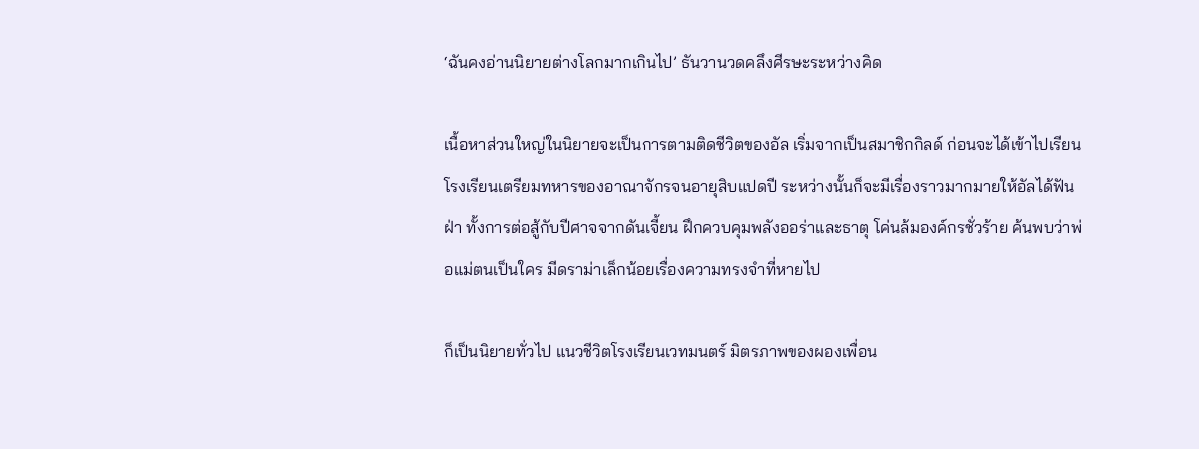‘ฉันคงอ่านนิยายต่างโลกมากเกินไป’ ธันวานวดคลึงศีรษะระหว่างคิด

เนื้อหาส่วนใหญ่ในนิยายจะเป็นการตามติดชีวิตของอัล เริ่มจากเป็นสมาชิกกิลด์ ก่อนจะได้เข้าไปเรียนโรงเรียนเตรียมทหารของอาณาจักรจนอายุสิบแปดปี ระหว่างนั้นก็จะมีเรื่องราวมากมายให้อัลได้ฟันฝ่า ทั้งการต่อสู้กับปีศาจจากดันเจี้ยน ฝึกควบคุมพลังออร่าและธาตุ โค่นล้มองค์กรชั่วร้าย ค้นพบว่าพ่อแม่ตนเป็นใคร มีดราม่าเล็กน้อยเรื่องความทรงจำที่หายไป

ก็เป็นนิยายทั่วไป แนวชีวิตโรงเรียนเวทมนตร์ มิตรภาพของผองเพื่อน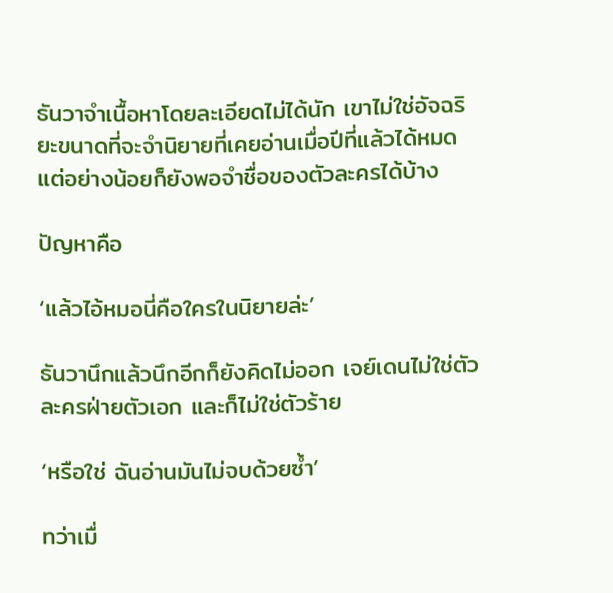ธันวาจำเนื้อหาโดยละเอียดไม่ได้นัก เขาไม่ใช่อัจฉริยะขนาดที่จะจำนิยายที่เคยอ่านเมื่อปีที่แล้วได้หมด แต่อย่างน้อยก็ยังพอจำชื่อของตัวละครได้บ้าง

ปัญหาคือ

‘แล้วไอ้หมอนี่คือใครในนิยายล่ะ’

ธันวานึกแล้วนึกอีกก็ยังคิดไม่ออก เจย์เดนไม่ใช่ตัวละครฝ่ายตัวเอก และก็ไม่ใช่ตัวร้าย

‘หรือใช่ ฉันอ่านมันไม่จบด้วยซ้ำ’

ทว่าเมื่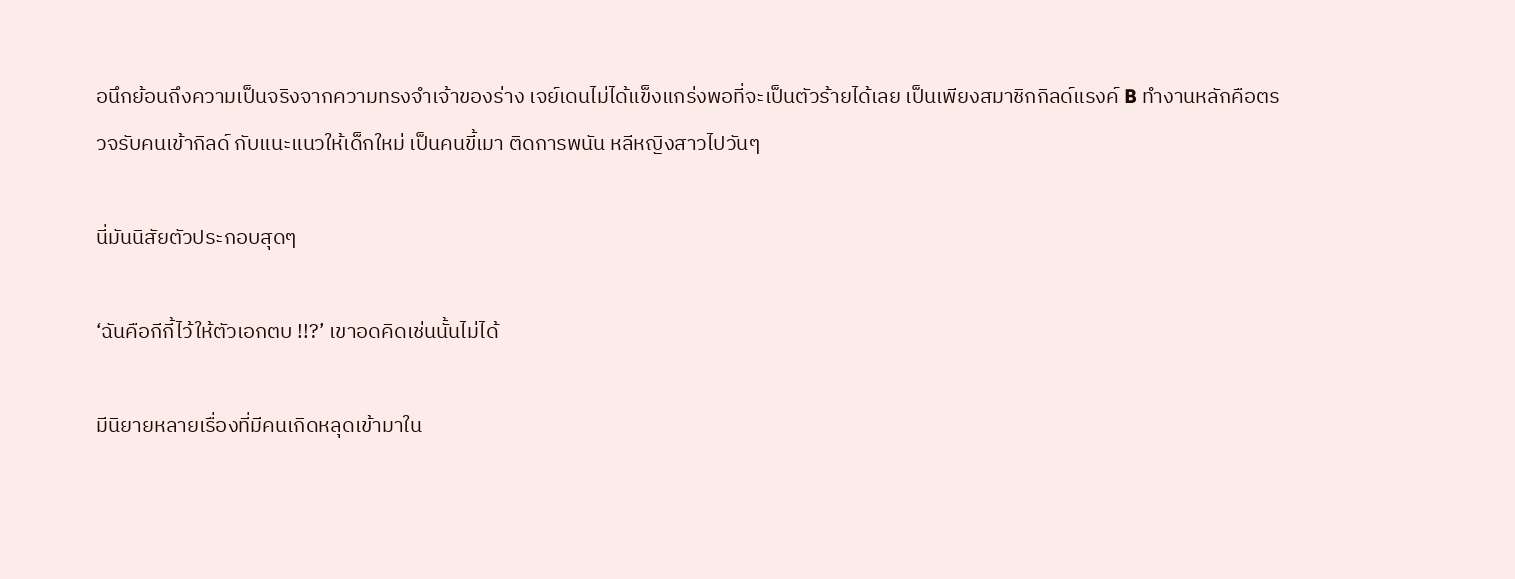อนึกย้อนถึงความเป็นจริงจากความทรงจำเจ้าของร่าง เจย์เดนไม่ได้แข็งแกร่งพอที่จะเป็นตัวร้ายได้เลย เป็นเพียงสมาชิกกิลด์แรงค์ B ทำงานหลักคือตรวจรับคนเข้ากิลด์ กับแนะแนวให้เด็กใหม่ เป็นคนขี้เมา ติดการพนัน หลีหญิงสาวไปวันๆ

นี่มันนิสัยตัวประกอบสุดๆ

‘ฉันคือกีกี้ไว้ให้ตัวเอกตบ !!?’ เขาอดคิดเช่นนั้นไม่ได้

มีนิยายหลายเรื่องที่มีคนเกิดหลุดเข้ามาใน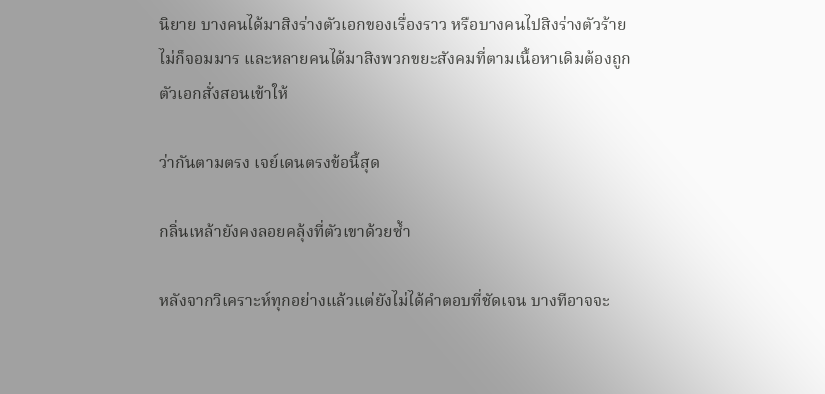นิยาย บางคนได้มาสิงร่างตัวเอกของเรื่องราว หรือบางคนไปสิงร่างตัวร้ายไม่ก็จอมมาร และหลายคนได้มาสิงพวกขยะสังคมที่ตามเนื้อหาเดิมต้องถูกตัวเอกสั่งสอนเข้าให้

ว่ากันตามตรง เจย์เดนตรงข้อนี้สุด

กลิ่นเหล้ายังคงลอยคลุ้งที่ตัวเขาด้วยซ้ำ

หลังจากวิเคราะห์ทุกอย่างแล้วแต่ยังไม่ได้คำตอบที่ชัดเจน บางทีอาจจะ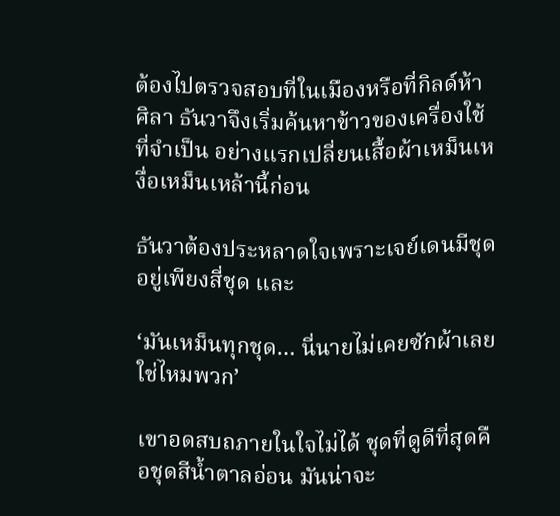ต้องไปตรวจสอบที่ในเมืองหรือที่กิลด์ห้าศิลา ธันวาจึงเริ่มค้นหาข้าวของเครื่องใช้ที่จำเป็น อย่างแรกเปลี่ยนเสื้อผ้าเหม็นเหงื่อเหม็นเหล้านี้ก่อน

ธันวาต้องประหลาดใจเพราะเจย์เดนมีชุดอยู่เพียงสี่ชุด และ

‘มันเหม็นทุกชุด… นี่นายไม่เคยซักผ้าเลยใช่ไหมพวก’

เขาอดสบถภายในใจไม่ได้ ชุดที่ดูดีที่สุดคือชุดสีน้ำตาลอ่อน มันน่าจะ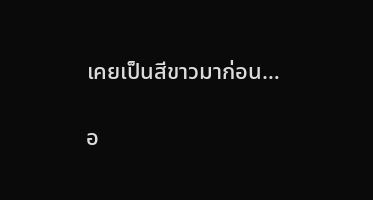เคยเป็นสีขาวมาก่อน…

อ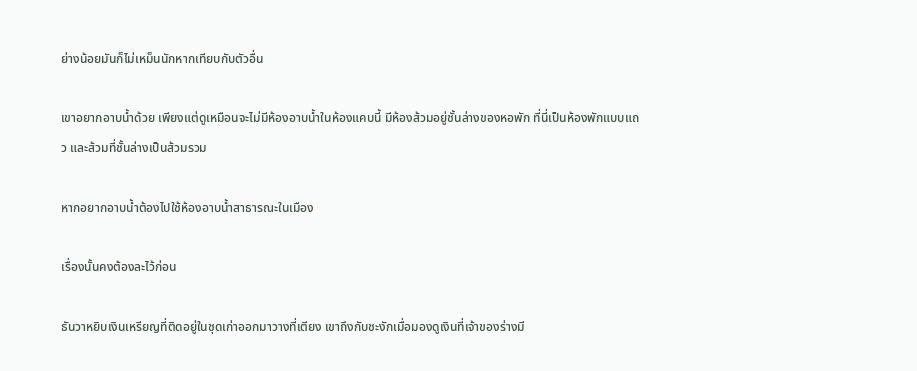ย่างน้อยมันก็ไม่เหม็นนักหากเทียบกับตัวอื่น

เขาอยากอาบน้ำด้วย เพียงแต่ดูเหมือนจะไม่มีห้องอาบน้ำในห้องแคบนี้ มีห้องส้วมอยู่ชั้นล่างของหอพัก ที่นี่เป็นห้องพักแบบแถว และส้วมที่ชั้นล่างเป็นส้วมรวม

หากอยากอาบน้ำต้องไปใช้ห้องอาบน้ำสาธารณะในเมือง

เรื่องนั้นคงต้องละไว้ก่อน

ธันวาหยิบเงินเหรียญที่ติดอยู่ในชุดเก่าออกมาวางที่เตียง เขาถึงกับชะงักเมื่อมองดูเงินที่เจ้าของร่างมี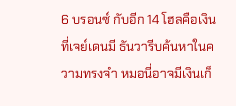6 บรอนซ์ กับอีก 14 โฮลคือเงินที่เจย์เดนมี ธันวารีบค้นหาในความทรงจำ หมอนี่อาจมีเงินเก็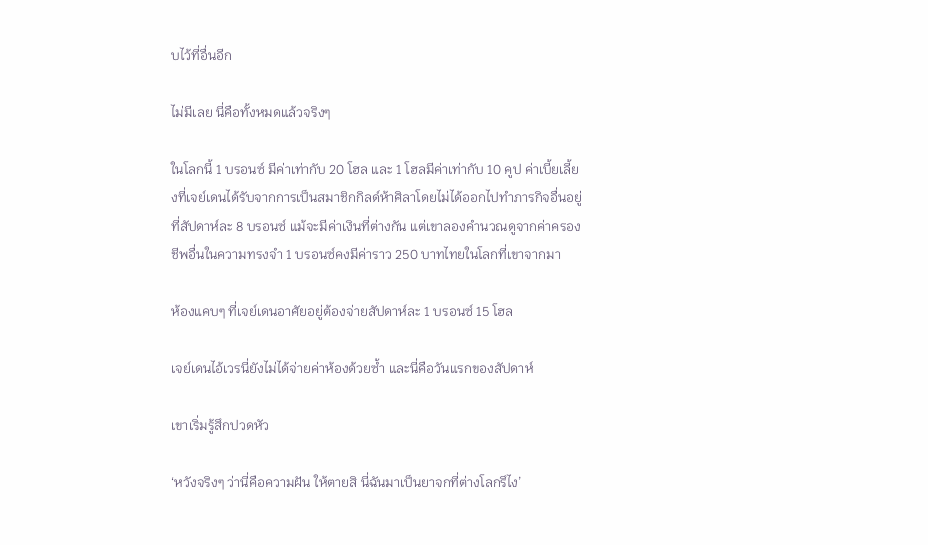บไว้ที่อื่นอีก

ไม่มีเลย นี่คือทั้งหมดแล้วจริงๆ

ในโลกนี้ 1 บรอนซ์ มีค่าเท่ากับ 20 โฮล และ 1 โฮลมีค่าเท่ากับ 10 คูป ค่าเบี้ยเลี้ยงที่เจย์เดนได้รับจากการเป็นสมาชิกกิลด์ห้าศิลาโดยไม่ได้ออกไปทำภารกิจอื่นอยู่ที่สัปดาห์ละ 8 บรอนซ์ แม้จะมีค่าเงินที่ต่างกัน แต่เขาลองคำนวณดูจากค่าครองชีพอื่นในความทรงจำ 1 บรอนซ์คงมีค่าราว 250 บาทไทยในโลกที่เขาจากมา

ห้องแคบๆ ที่เจย์เดนอาศัยอยู่ต้องจ่ายสัปดาห์ละ 1 บรอนซ์ 15 โฮล

เจย์เดนไอ้เวรนี่ยังไม่ได้จ่ายค่าห้องด้วยซ้ำ และนี่คือวันแรกของสัปดาห์

เขาเริ่มรู้สึกปวดหัว

‘หวังจริงๆ ว่านี่คือความฝัน ให้ตายสิ นี่ฉันมาเป็นยาจกที่ต่างโลกรึไง’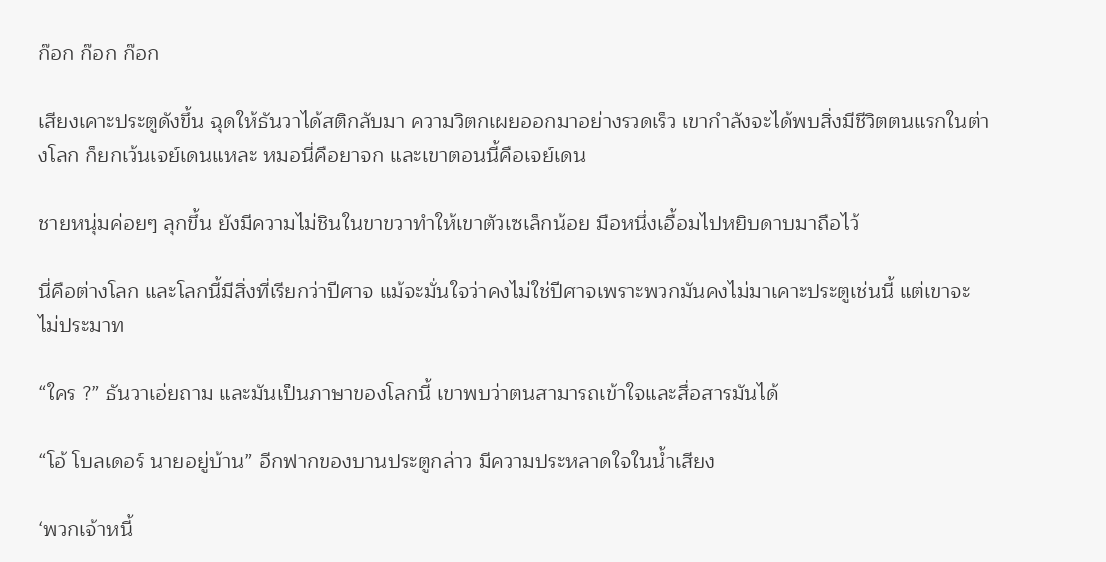ก๊อก ก๊อก ก๊อก

เสียงเคาะประตูดังขึ้น ฉุดให้ธันวาได้สติกลับมา ความวิตกเผยออกมาอย่างรวดเร็ว เขากำลังจะได้พบสิ่งมีชีวิตตนแรกในต่างโลก ก็ยกเว้นเจย์เดนแหละ หมอนี่คือยาจก และเขาตอนนี้คือเจย์เดน

ชายหนุ่มค่อยๆ ลุกขึ้น ยังมีความไม่ชินในขาขวาทำให้เขาตัวเซเล็กน้อย มือหนึ่งเอื้อมไปหยิบดาบมาถือไว้

นี่คือต่างโลก และโลกนี้มีสิ่งที่เรียกว่าปีศาจ แม้จะมั่นใจว่าคงไม่ใช่ปีศาจเพราะพวกมันคงไม่มาเคาะประตูเช่นนี้ แต่เขาจะไม่ประมาท

“ใคร ?” ธันวาเอ่ยถาม และมันเป็นภาษาของโลกนี้ เขาพบว่าตนสามารถเข้าใจและสื่อสารมันได้

“โอ้ โบลเดอร์ นายอยู่บ้าน” อีกฟากของบานประตูกล่าว มีความประหลาดใจในน้ำเสียง

‘พวกเจ้าหนี้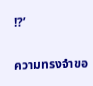!?’

ความทรงจำขอ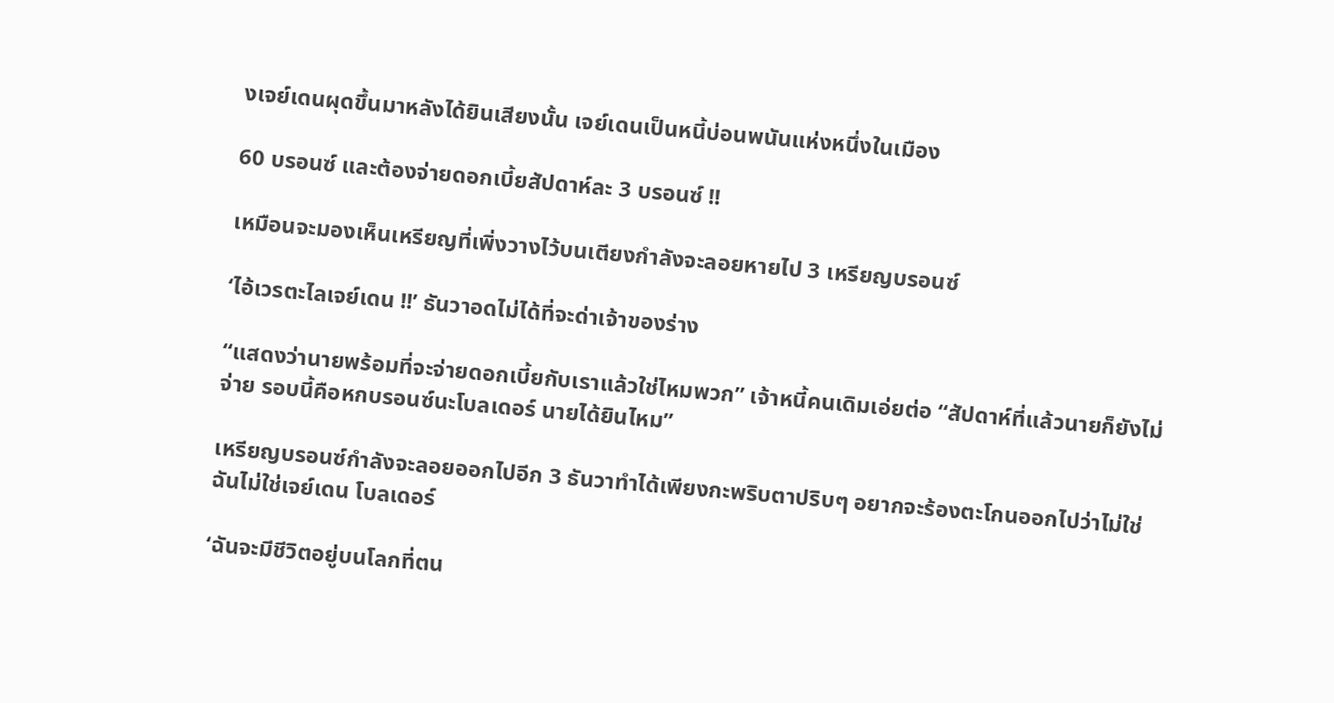งเจย์เดนผุดขึ้นมาหลังได้ยินเสียงนั้น เจย์เดนเป็นหนี้บ่อนพนันแห่งหนึ่งในเมือง

60 บรอนซ์ และต้องจ่ายดอกเบี้ยสัปดาห์ละ 3 บรอนซ์ !!

เหมือนจะมองเห็นเหรียญที่เพิ่งวางไว้บนเตียงกำลังจะลอยหายไป 3 เหรียญบรอนซ์

‘ไอ้เวรตะไลเจย์เดน !!’ ธันวาอดไม่ได้ที่จะด่าเจ้าของร่าง

“แสดงว่านายพร้อมที่จะจ่ายดอกเบี้ยกับเราแล้วใช่ไหมพวก” เจ้าหนี้คนเดิมเอ่ยต่อ “สัปดาห์ที่แล้วนายก็ยังไม่จ่าย รอบนี้คือหกบรอนซ์นะโบลเดอร์ นายได้ยินไหม”

เหรียญบรอนซ์กำลังจะลอยออกไปอีก 3 ธันวาทำได้เพียงกะพริบตาปริบๆ อยากจะร้องตะโกนออกไปว่าไม่ใช่ ฉันไม่ใช่เจย์เดน โบลเดอร์

‘ฉันจะมีชีวิตอยู่บนโลกที่ตน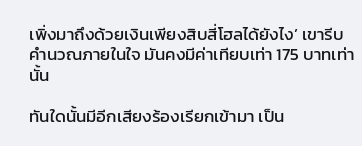เพิ่งมาถึงด้วยเงินเพียงสิบสี่โฮลได้ยังไง’ เขารีบคำนวณภายในใจ มันคงมีค่าเทียบเท่า 175 บาทเท่านั้น

ทันใดนั้นมีอีกเสียงร้องเรียกเข้ามา เป็น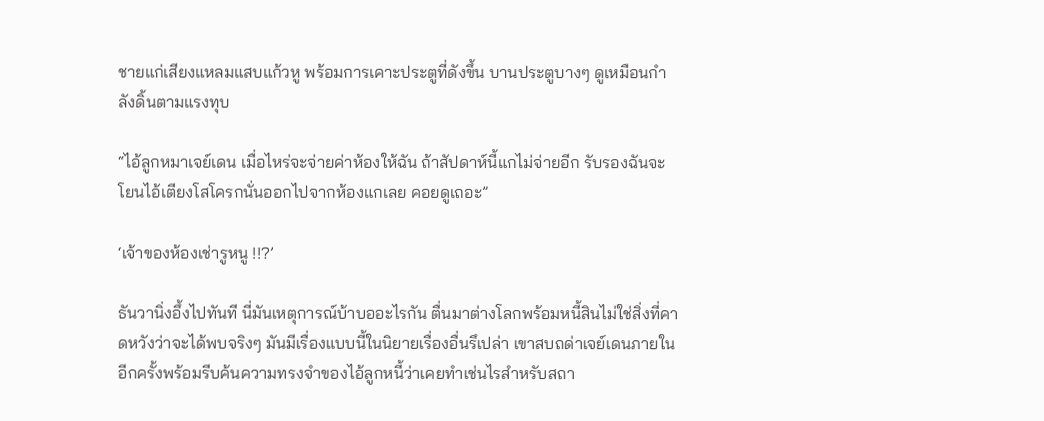ชายแก่เสียงแหลมแสบแก้วหู พร้อมการเคาะประตูที่ดังขึ้น บานประตูบางๆ ดูเหมือนกำลังดิ้นตามแรงทุบ

“ไอ้ลูกหมาเจย์เดน เมื่อไหร่จะจ่ายค่าห้องให้ฉัน ถ้าสัปดาห์นี้แกไม่จ่ายอีก รับรองฉันจะโยนไอ้เตียงโสโครกนั่นออกไปจากห้องแกเลย คอยดูเถอะ”

‘เจ้าของห้องเช่ารูหนู !!?’

ธันวานิ่งอึ้งไปทันที นี่มันเหตุการณ์บ้าบออะไรกัน ตื่นมาต่างโลกพร้อมหนี้สินไม่ใช่สิ่งที่คาดหวังว่าจะได้พบจริงๆ มันมีเรื่องแบบนี้ในนิยายเรื่องอื่นรึเปล่า เขาสบถด่าเจย์เดนภายในอีกครั้งพร้อมรีบค้นความทรงจำของไอ้ลูกหนี้ว่าเคยทำเช่นไรสำหรับสถา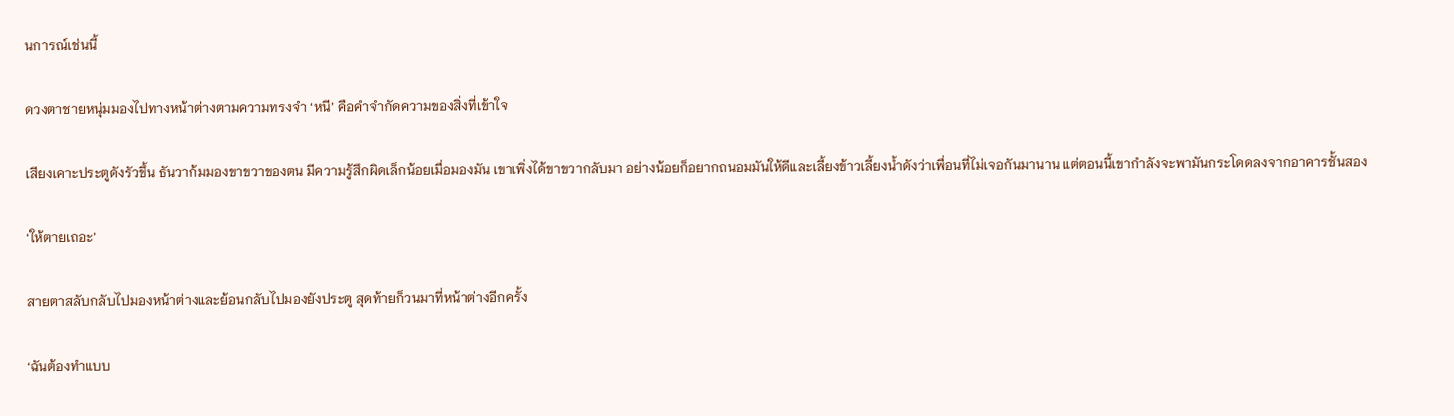นการณ์เช่นนี้

ดวงตาชายหนุ่มมองไปทางหน้าต่างตามความทรงจำ ‘หนี’ คือคำจำกัดความของสิ่งที่เข้าใจ

เสียงเคาะประตูดังรัวขึ้น ธันวาก้มมองขาขวาของตน มีความรู้สึกผิดเล็กน้อยเมื่อมองมัน เขาเพิ่งได้ขาขวากลับมา อย่างน้อยก็อยากถนอมมันให้ดีและเลี้ยงข้าวเลี้ยงน้ำดังว่าเพื่อนที่ไม่เจอกันมานาน แต่ตอนนี้เขากำลังจะพามันกระโดดลงจากอาคารชั้นสอง

‘ให้ตายเถอะ’

สายตาสลับกลับไปมองหน้าต่างและย้อนกลับไปมองยังประตู สุดท้ายก็วนมาที่หน้าต่างอีกครั้ง

‘ฉันต้องทำแบบ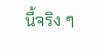นี้จริง ๆ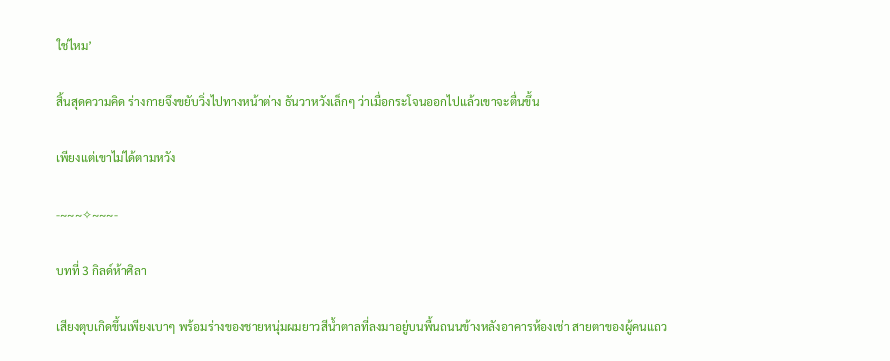ใช่ไหม’

สิ้นสุดความคิด ร่างกายจึงขยับวิ่งไปทางหน้าต่าง ธันวาหวังเล็กๆ ว่าเมื่อกระโจนออกไปแล้วเขาจะตื่นขึ้น

เพียงแต่เขาไม่ได้ตามหวัง

-~~~✧~~~-

บทที่ 3 กิลด์ห้าศิลา

เสียงตุบเกิดขึ้นเพียงเบาๆ พร้อมร่างของชายหนุ่มผมยาวสีน้ำตาลที่ลงมาอยู่บนพื้นถนนข้างหลังอาคารห้องเช่า สายตาของผู้คนแถว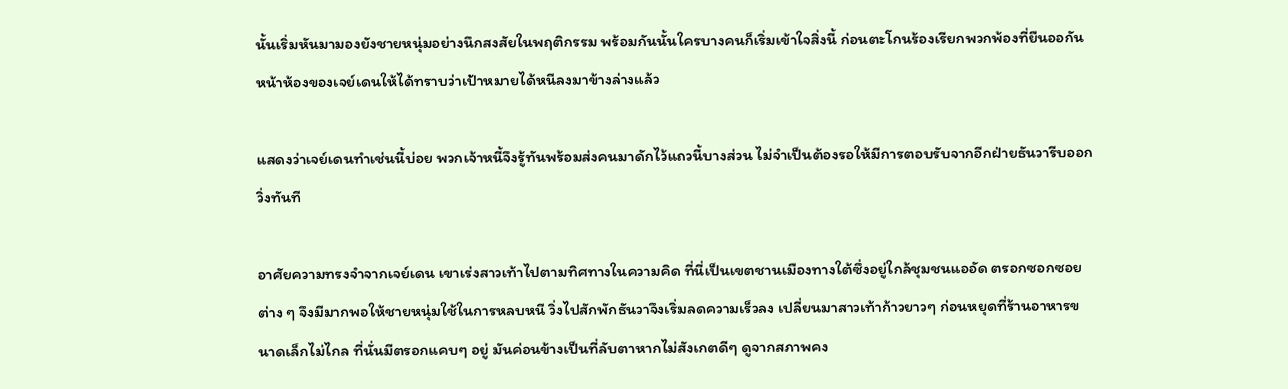นั้นเริ่มหันมามองยังชายหนุ่มอย่างนึกสงสัยในพฤติกรรม พร้อมกันนั้นใครบางคนก็เริ่มเข้าใจสิ่งนี้ ก่อนตะโกนร้องเรียกพวกพ้องที่ยืนออกันหน้าห้องของเจย์เดนให้ได้ทราบว่าเป้าหมายได้หนีลงมาข้างล่างแล้ว

แสดงว่าเจย์เดนทำเช่นนี้บ่อย พวกเจ้าหนี้จึงรู้ทันพร้อมส่งคนมาดักไว้แถวนี้บางส่วน ไม่จำเป็นต้องรอให้มีการตอบรับจากอีกฝ่ายธันวารีบออกวิ่งทันที

อาศัยความทรงจำจากเจย์เดน เขาเร่งสาวเท้าไปตามทิศทางในความคิด ที่นี่เป็นเขตชานเมืองทางใต้ซึ่งอยู่ใกล้ชุมชนแออัด ตรอกซอกซอยต่าง ๆ จึงมีมากพอให้ชายหนุ่มใช้ในการหลบหนี วิ่งไปสักพักธันวาจึงเริ่มลดความเร็วลง เปลี่ยนมาสาวเท้าก้าวยาวๆ ก่อนหยุดที่ร้านอาหารขนาดเล็กไม่ไกล ที่นั่นมีตรอกแคบๆ อยู่ มันค่อนข้างเป็นที่ลับตาหากไม่สังเกตดีๆ ดูจากสภาพคง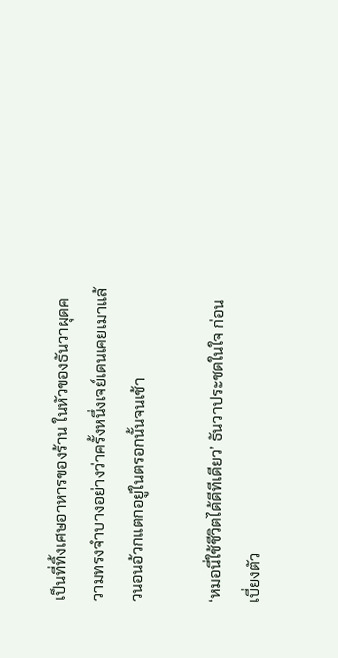เป็นที่ทิ้งเศษอาหารของร้าน ในหัวของธันวาผุดความทรงจำบางอย่างว่าครั้งหนึ่งเจย์เดนเคยเมาแล้วนอนอ้วกแตกอยู่ในตรอกนั้นจนเช้า

‘หมอนี่ใช้ชีวิตได้ดีทีเดียว’ ธันวาประชดในใจ ก่อนเบี่ยงตัว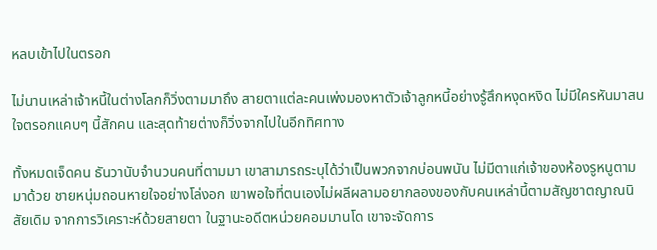หลบเข้าไปในตรอก

ไม่นานเหล่าเจ้าหนี้ในต่างโลกก็วิ่งตามมาถึง สายตาแต่ละคนเพ่งมองหาตัวเจ้าลูกหนี้อย่างรู้สึกหงุดหงิด ไม่มีใครหันมาสนใจตรอกแคบๆ นี้สักคน และสุดท้ายต่างก็วิ่งจากไปในอีกทิศทาง

ทั้งหมดเจ็ดคน ธันวานับจำนวนคนที่ตามมา เขาสามารถระบุได้ว่าเป็นพวกจากบ่อนพนัน ไม่มีตาแก่เจ้าของห้องรูหนูตามมาด้วย ชายหนุ่มถอนหายใจอย่างโล่งอก เขาพอใจที่ตนเองไม่ผลีผลามอยากลองของกับคนเหล่านี้ตามสัญชาตญาณนิสัยเดิม จากการวิเคราะห์ด้วยสายตา ในฐานะอดีตหน่วยคอมมานโด เขาจะจัดการ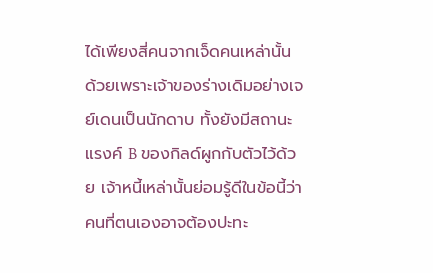ได้เพียงสี่คนจากเจ็ดคนเหล่านั้น ด้วยเพราะเจ้าของร่างเดิมอย่างเจย์เดนเป็นนักดาบ ทั้งยังมีสถานะแรงค์ B ของกิลด์ผูกกับตัวไว้ด้วย เจ้าหนี้เหล่านั้นย่อมรู้ดีในข้อนี้ว่าคนที่ตนเองอาจต้องปะทะ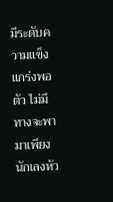มีระดับความแข็งแกร่งพอตัว ไม่มีทางจะพามาเพียงนักเลงหัว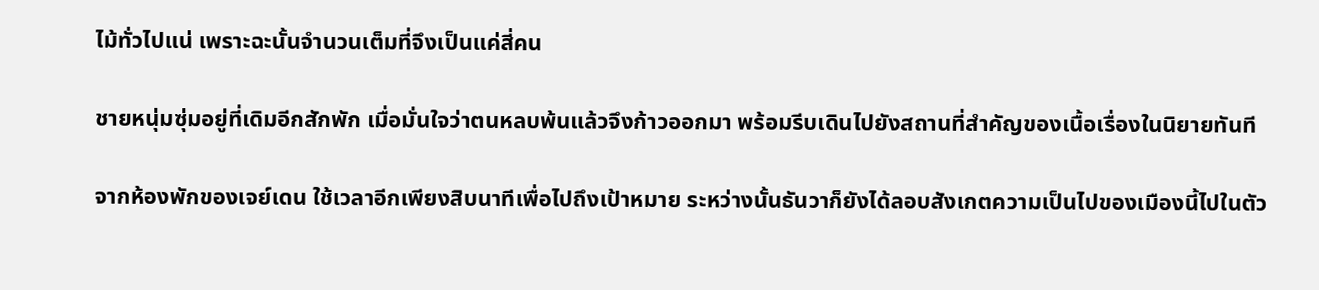ไม้ทั่วไปแน่ เพราะฉะนั้นจำนวนเต็มที่จึงเป็นแค่สี่คน

ชายหนุ่มซุ่มอยู่ที่เดิมอีกสักพัก เมื่อมั่นใจว่าตนหลบพ้นแล้วจึงก้าวออกมา พร้อมรีบเดินไปยังสถานที่สำคัญของเนื้อเรื่องในนิยายทันที

จากห้องพักของเจย์เดน ใช้เวลาอีกเพียงสิบนาทีเพื่อไปถึงเป้าหมาย ระหว่างนั้นธันวาก็ยังได้ลอบสังเกตความเป็นไปของเมืองนี้ไปในตัว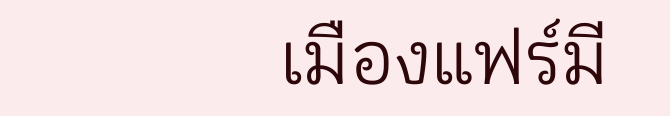เมืองแฟร์มี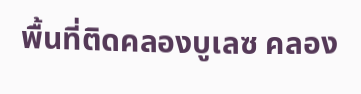พื้นที่ติดคลองบูเลซ คลอง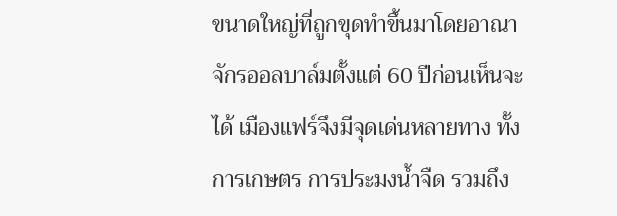ขนาดใหญ่ที่ถูกขุดทำขึ้นมาโดยอาณาจักรออลบาล์มตั้งแต่ 60 ปีก่อนเห็นจะได้ เมืองแฟร์จึงมีจุดเด่นหลายทาง ทั้งการเกษตร การประมงน้ำจืด รวมถึง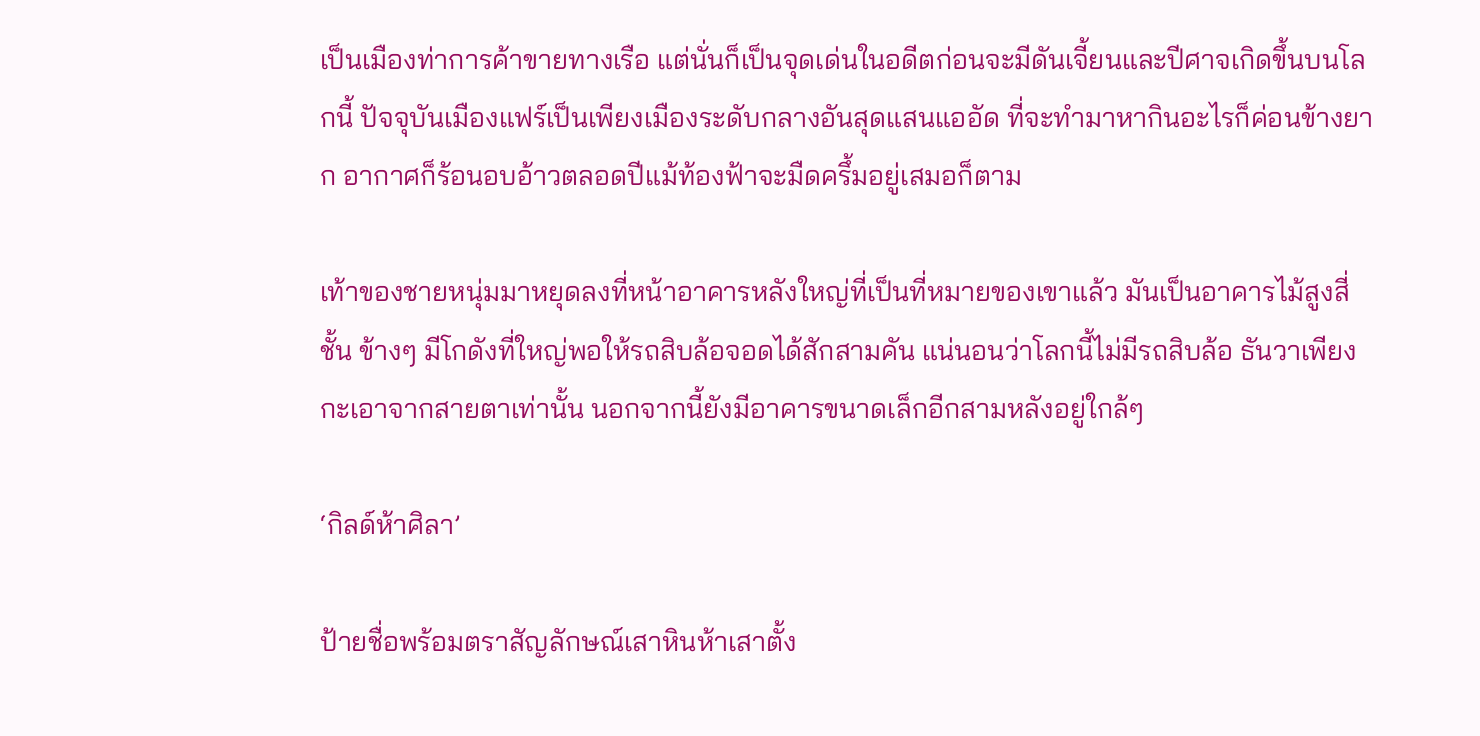เป็นเมืองท่าการค้าขายทางเรือ แต่นั่นก็เป็นจุดเด่นในอดีตก่อนจะมีดันเจี้ยนและปีศาจเกิดขึ้นบนโลกนี้ ปัจจุบันเมืองแฟร์เป็นเพียงเมืองระดับกลางอันสุดแสนแออัด ที่จะทำมาหากินอะไรก็ค่อนข้างยาก อากาศก็ร้อนอบอ้าวตลอดปีแม้ท้องฟ้าจะมืดครึ้มอยู่เสมอก็ตาม

เท้าของชายหนุ่มมาหยุดลงที่หน้าอาคารหลังใหญ่ที่เป็นที่หมายของเขาแล้ว มันเป็นอาคารไม้สูงสี่ชั้น ข้างๆ มีโกดังที่ใหญ่พอให้รถสิบล้อจอดได้สักสามคัน แน่นอนว่าโลกนี้ไม่มีรถสิบล้อ ธันวาเพียงกะเอาจากสายตาเท่านั้น นอกจากนี้ยังมีอาคารขนาดเล็กอีกสามหลังอยู่ใกล้ๆ

‘กิลด์ห้าศิลา’

ป้ายชื่อพร้อมตราสัญลักษณ์เสาหินห้าเสาตั้ง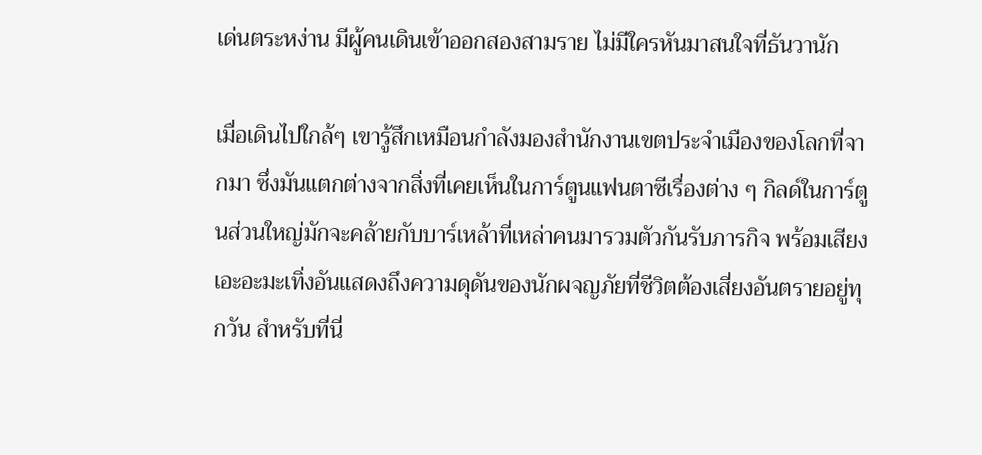เด่นตระหง่าน มีผู้คนเดินเข้าออกสองสามราย ไม่มีใครหันมาสนใจที่ธันวานัก

เมื่อเดินไปใกล้ๆ เขารู้สึกเหมือนกำลังมองสำนักงานเขตประจำเมืองของโลกที่จากมา ซึ่งมันแตกต่างจากสิ่งที่เคยเห็นในการ์ตูนแฟนตาซีเรื่องต่าง ๆ กิลด์ในการ์ตูนส่วนใหญ่มักจะคล้ายกับบาร์เหล้าที่เหล่าคนมารวมตัวกันรับภารกิจ พร้อมเสียงเอะอะมะเทิ่งอันแสดงถึงความดุดันของนักผจญภัยที่ชีวิตต้องเสี่ยงอันตรายอยู่ทุกวัน สำหรับที่นี่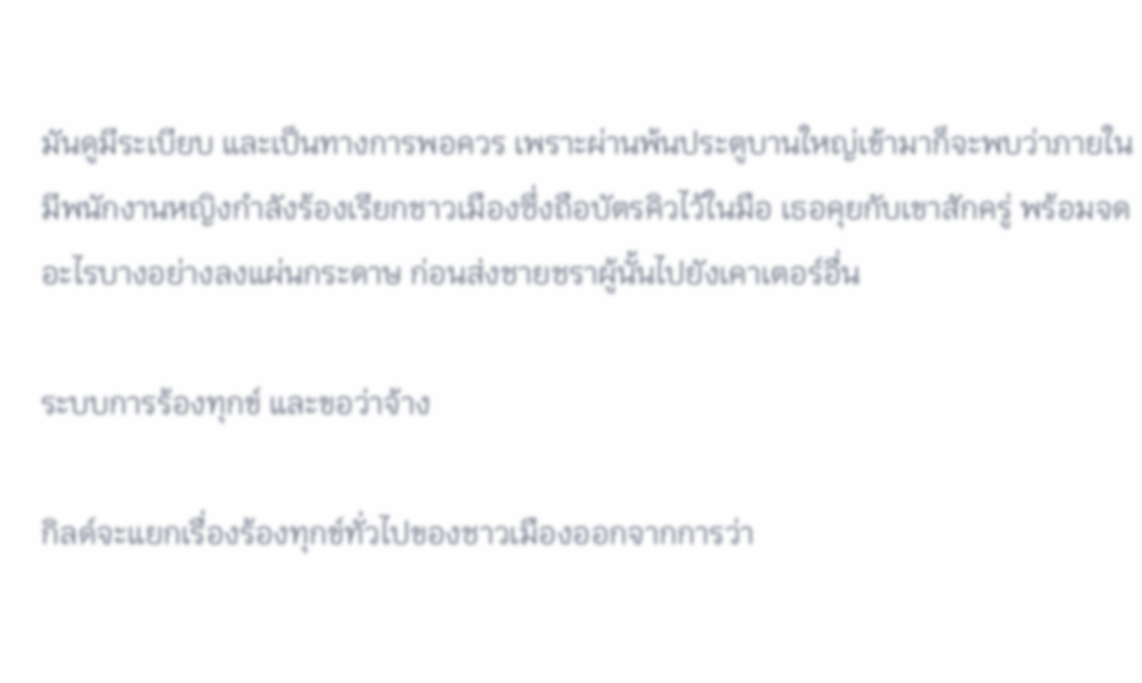มันดูมีระเบียบ และเป็นทางการพอควร เพราะผ่านพ้นประตูบานใหญ่เข้ามาก็จะพบว่าภายในมีพนักงานหญิงกำลังร้องเรียกชาวเมืองซึ่งถือบัตรคิวไว้ในมือ เธอคุยกับเขาสักครู่ พร้อมจดอะไรบางอย่างลงแผ่นกระดาษ ก่อนส่งชายชราผู้นั้นไปยังเคาเตอร์อื่น

ระบบการร้องทุกข์ และขอว่าจ้าง

กิลด์จะแยกเรื่องร้องทุกข์ทั่วไปของชาวเมืองออกจากการว่า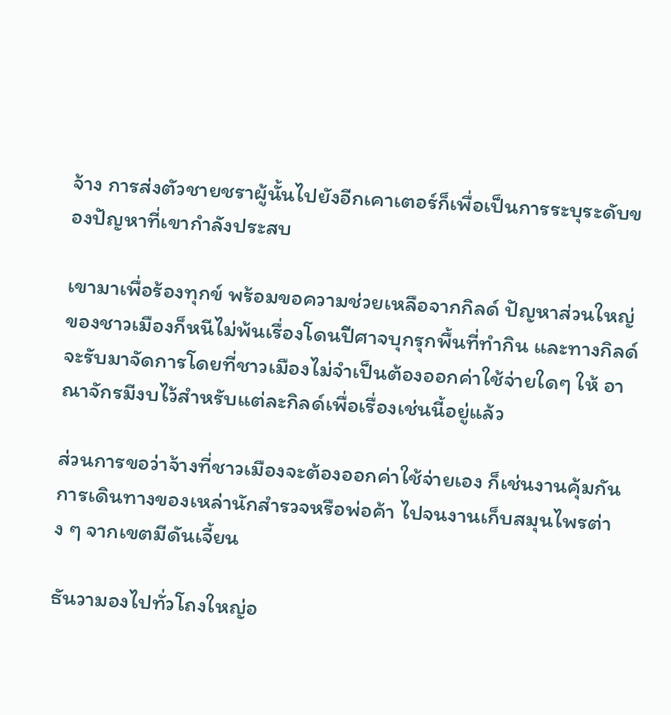จ้าง การส่งตัวชายชราผู้นั้นไปยังอีกเคาเตอร์ก็เพื่อเป็นการระบุระดับของปัญหาที่เขากำลังประสบ

เขามาเพื่อร้องทุกข์ พร้อมขอความช่วยเหลือจากกิลด์ ปัญหาส่วนใหญ่ของชาวเมืองก็หนีไม่พ้นเรื่องโดนปีศาจบุกรุกพื้นที่ทำกิน และทางกิลด์จะรับมาจัดการโดยที่ชาวเมืองไม่จำเป็นต้องออกค่าใช้จ่ายใดๆ ให้ อาณาจักรมีงบไว้สำหรับแต่ละกิลด์เพื่อเรื่องเช่นนี้อยู่แล้ว

ส่วนการขอว่าจ้างที่ชาวเมืองจะต้องออกค่าใช้จ่ายเอง ก็เช่นงานคุ้มกันการเดินทางของเหล่านักสำรวจหรือพ่อค้า ไปจนงานเก็บสมุนไพรต่าง ๆ จากเขตมีดันเจี้ยน

ธันวามองไปทั่วโถงใหญ่อ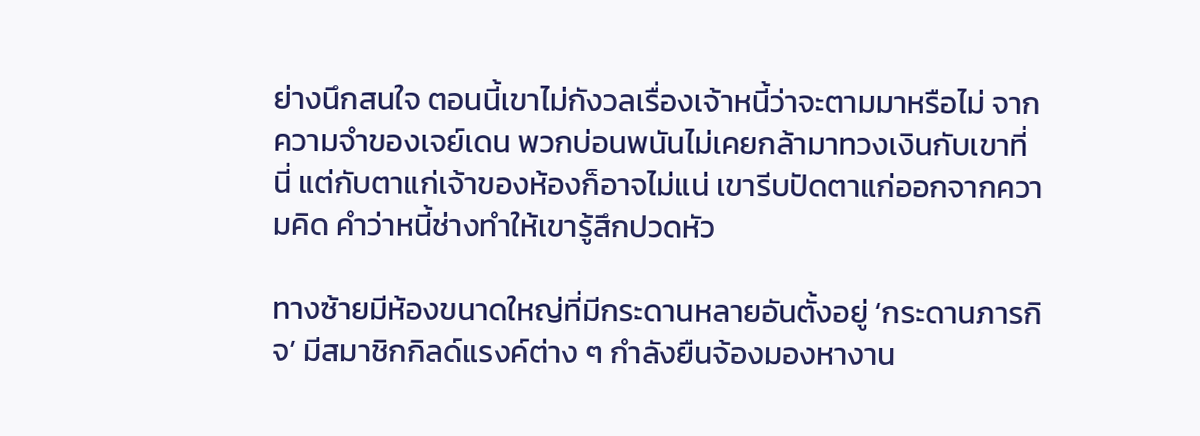ย่างนึกสนใจ ตอนนี้เขาไม่กังวลเรื่องเจ้าหนี้ว่าจะตามมาหรือไม่ จากความจำของเจย์เดน พวกบ่อนพนันไม่เคยกล้ามาทวงเงินกับเขาที่นี่ แต่กับตาแก่เจ้าของห้องก็อาจไม่แน่ เขารีบปัดตาแก่ออกจากความคิด คำว่าหนี้ช่างทำให้เขารู้สึกปวดหัว

ทางซ้ายมีห้องขนาดใหญ่ที่มีกระดานหลายอันตั้งอยู่ ‘กระดานภารกิจ’ มีสมาชิกกิลด์แรงค์ต่าง ๆ กำลังยืนจ้องมองหางาน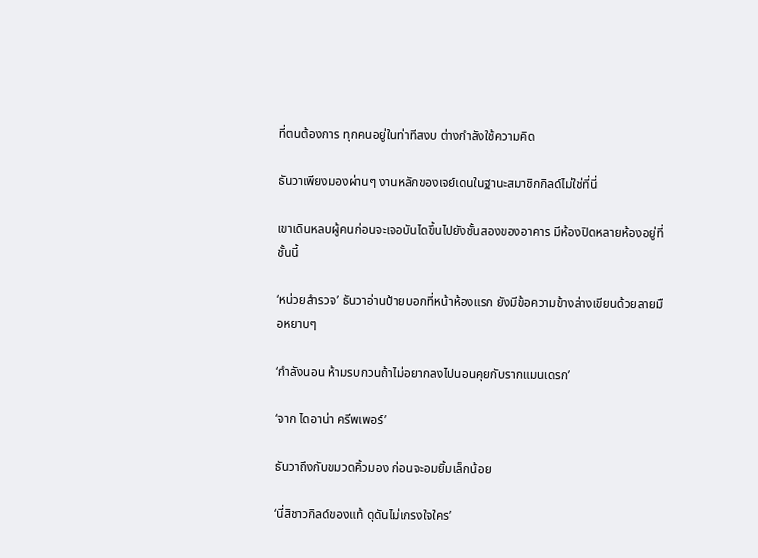ที่ตนต้องการ ทุกคนอยู่ในท่าทีสงบ ต่างกำลังใช้ความคิด

ธันวาเพียงมองผ่านๆ งานหลักของเจย์เดนในฐานะสมาชิกกิลด์ไม่ใช่ที่นี่

เขาเดินหลบผู้คนก่อนจะเจอบันไดขึ้นไปยังชั้นสองของอาคาร มีห้องปิดหลายห้องอยู่ที่ชั้นนี้

‘หน่วยสำรวจ’ ธันวาอ่านป้ายบอกที่หน้าห้องแรก ยังมีข้อความข้างล่างเขียนด้วยลายมือหยาบๆ

‘กำลังนอน ห้ามรบกวนถ้าไม่อยากลงไปนอนคุยกับรากแมนเดรก’

‘จาก ไดอาน่า ครีพเพอร์’

ธันวาถึงกับขมวดคิ้วมอง ก่อนจะอมยิ้มเล็กน้อย

‘นี่สิชาวกิลด์ของแท้ ดุดันไม่เกรงใจใคร’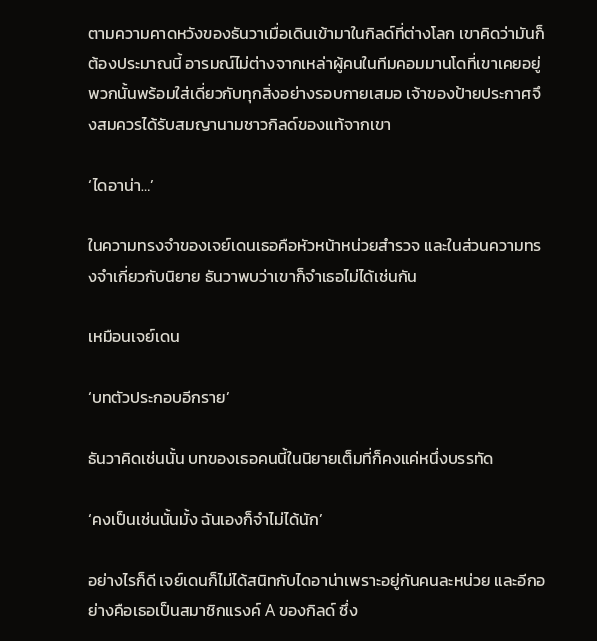ตามความคาดหวังของธันวาเมื่อเดินเข้ามาในกิลด์ที่ต่างโลก เขาคิดว่ามันก็ต้องประมาณนี้ อารมณ์ไม่ต่างจากเหล่าผู้คนในทีมคอมมานโดที่เขาเคยอยู่ พวกนั้นพร้อมใส่เดี่ยวกับทุกสิ่งอย่างรอบกายเสมอ เจ้าของป้ายประกาศจึงสมควรได้รับสมญานามชาวกิลด์ของแท้จากเขา

‘ไดอาน่า…’

ในความทรงจำของเจย์เดนเธอคือหัวหน้าหน่วยสำรวจ และในส่วนความทรงจำเกี่ยวกับนิยาย ธันวาพบว่าเขาก็จำเธอไม่ได้เช่นกัน

เหมือนเจย์เดน

‘บทตัวประกอบอีกราย’

ธันวาคิดเช่นนั้น บทของเธอคนนี้ในนิยายเต็มที่ก็คงแค่หนึ่งบรรทัด

‘คงเป็นเช่นนั้นมั้ง ฉันเองก็จำไม่ได้นัก’

อย่างไรก็ดี เจย์เดนก็ไม่ได้สนิทกับไดอาน่าเพราะอยู่กันคนละหน่วย และอีกอย่างคือเธอเป็นสมาชิกแรงค์ A ของกิลด์ ซึ่ง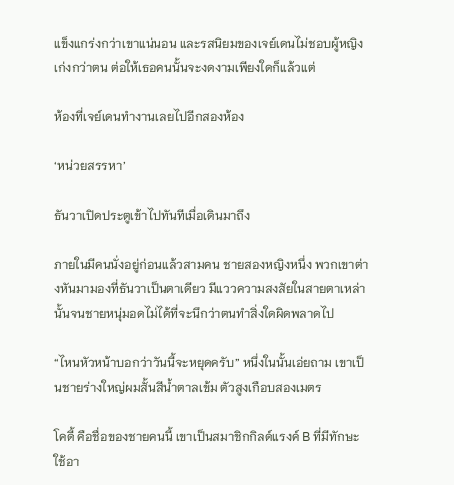แข็งแกร่งกว่าเขาแน่นอน และรสนิยมของเจย์เดนไม่ชอบผู้หญิงเก่งกว่าตน ต่อให้เธอคนนั้นจะงดงามเพียงใดก็แล้วแต่

ห้องที่เจย์เดนทำงานเลยไปอีกสองห้อง

‘หน่วยสรรหา’

ธันวาเปิดประตูเข้าไปทันทีเมื่อเดินมาถึง

ภายในมีคนนั่งอยู่ก่อนแล้วสามคน ชายสองหญิงหนึ่ง พวกเขาต่างหันมามองที่ธันวาเป็นตาเดียว มีแววความสงสัยในสายตาเหล่านั้นจนชายหนุ่มอดไม่ได้ที่จะนึกว่าตนทำสิ่งใดผิดพลาดไป

“ไหนหัวหน้าบอกว่าวันนี้จะหยุดครับ” หนึ่งในนั้นเอ่ยถาม เขาเป็นชายร่างใหญ่ผมสั้นสีน้ำตาลเข้ม ตัวสูงเกือบสองเมตร

โคดี้ คือชื่อของชายคนนี้ เขาเป็นสมาชิกกิลด์แรงค์ B ที่มีทักษะใช้อา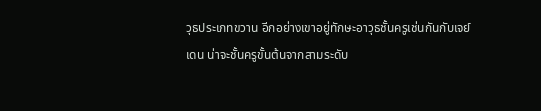วุธประเภทขวาน อีกอย่างเขาอยู่ทักษะอาวุธชั้นครูเช่นกันกับเจย์เดน น่าจะชั้นครูขั้นต้นจากสามระดับ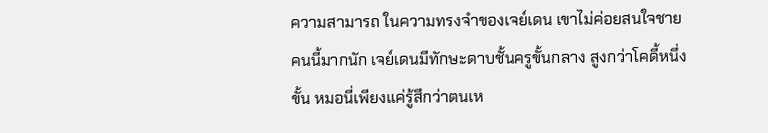ความสามารถ ในความทรงจำของเจย์เดน เขาไม่ค่อยสนใจชายคนนี้มากนัก เจย์เดนมีทักษะดาบชั้นครูขั้นกลาง สูงกว่าโคดี้หนึ่งขั้น หมอนี่เพียงแค่รู้สึกว่าตนเห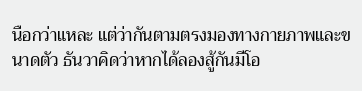นือกว่าแหละ แต่ว่ากันตามตรงมองทางกายภาพและขนาดตัว ธันวาคิดว่าหากได้ลองสู้กันมีโอ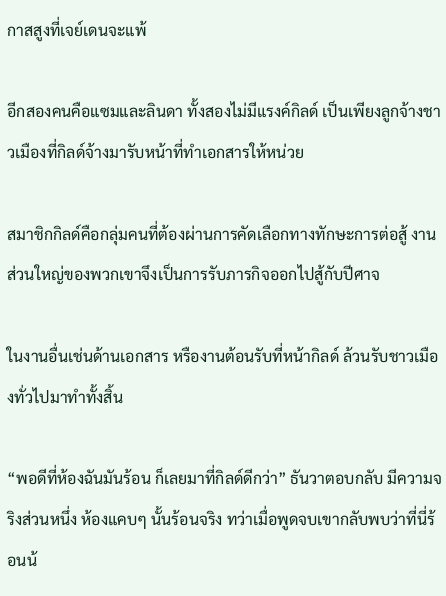กาสสูงที่เจย์เดนจะแพ้

อีกสองคนคือแซมและลินดา ทั้งสองไม่มีแรงค์กิลด์ เป็นเพียงลูกจ้างชาวเมืองที่กิลด์จ้างมารับหน้าที่ทำเอกสารให้หน่วย

สมาชิกกิลด์คือกลุ่มคนที่ต้องผ่านการคัดเลือกทางทักษะการต่อสู้ งานส่วนใหญ่ของพวกเขาจึงเป็นการรับภารกิจออกไปสู้กับปีศาจ

ในงานอื่นเช่นด้านเอกสาร หรืองานต้อนรับที่หน้ากิลด์ ล้วนรับชาวเมืองทั่วไปมาทำทั้งสิ้น

“พอดีที่ห้องฉันมันร้อน ก็เลยมาที่กิลด์ดีกว่า” ธันวาตอบกลับ มีความจริงส่วนหนึ่ง ห้องแคบๆ นั้นร้อนจริง ทว่าเมื่อพูดจบเขากลับพบว่าที่นี่ร้อนน้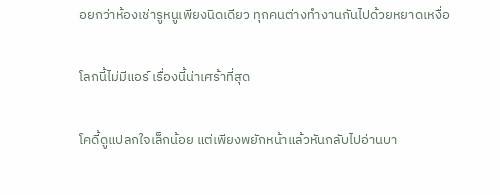อยกว่าห้องเช่ารูหนูเพียงนิดเดียว ทุกคนต่างทำงานกันไปด้วยหยาดเหงื่อ

โลกนี้ไม่มีแอร์ เรื่องนี้น่าเศร้าที่สุด

โคดี้ดูแปลกใจเล็กน้อย แต่เพียงพยักหน้าแล้วหันกลับไปอ่านบา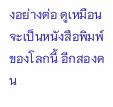งอย่างต่อ ดูเหมือนจะเป็นหนังสือพิมพ์ของโลกนี้ อีกสองคน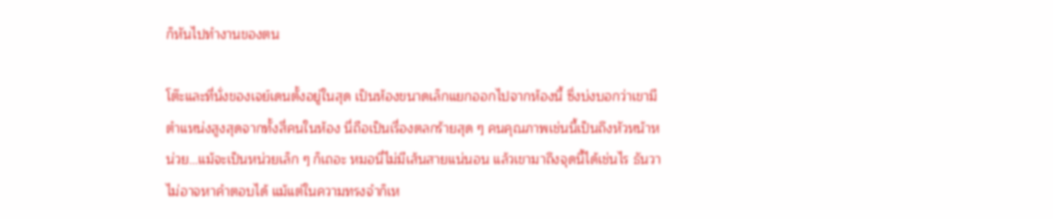ก็หันไปทำงานของตน

โต๊ะและที่นั่งของเจย์เดนตั้งอยู่ในสุด เป็นห้องขนาดเล็กแยกออกไปจากห้องนี้ ซึ่งบ่งบอกว่าเขามีตำแหน่งสูงสุดจากทั้งสี่คนในห้อง นี่ถือเป็นเรื่องตลกร้ายสุด ๆ คนคุณภาพเช่นนี้เป็นถึงหัวหน้าหน่วย…แม้จะเป็นหน่วยเล็ก ๆ ก็เถอะ หมอนี่ไม่มีเส้นสายแน่นอน แล้วเขามาถึงจุดนี้ได้เช่นไร ธันวาไม่อาจหาคำตอบได้ แม้แต่ในความทรงจำก็เห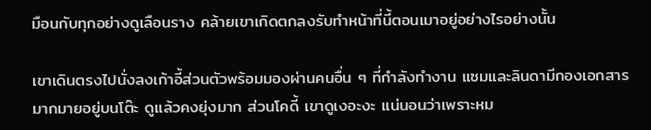มือนกับทุกอย่างดูเลือนราง คล้ายเขาเกิดตกลงรับทำหน้าที่นี้ตอนเมาอยู่อย่างไรอย่างนั้น

เขาเดินตรงไปนั่งลงเก้าอี้ส่วนตัวพร้อมมองผ่านคนอื่น ๆ ที่กำลังทำงาน แซมและลินดามีกองเอกสารมากมายอยู่บนโต๊ะ ดูแล้วคงยุ่งมาก ส่วนโคดี้ เขาดูเงอะงะ แน่นอนว่าเพราะหม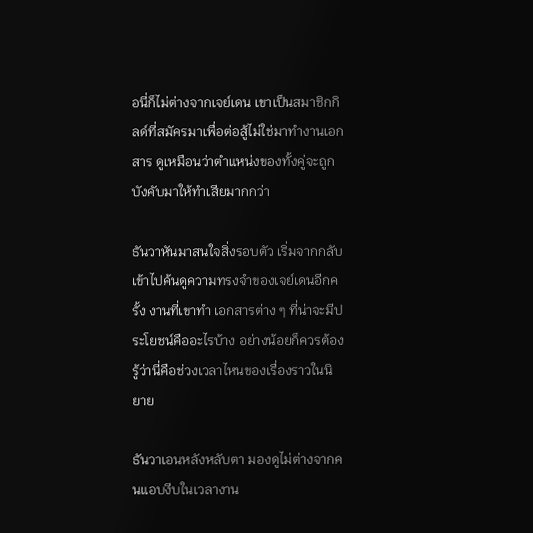อนี่ก็ไม่ต่างจากเจย์เดน เขาเป็นสมาชิกกิลด์ที่สมัครมาเพื่อต่อสู้ไม่ใช่มาทำงานเอกสาร ดูเหมือนว่าตำแหน่งของทั้งคู่จะถูกบังคับมาให้ทำเสียมากกว่า

ธันวาหันมาสนใจสิ่งรอบตัว เริ่มจากกลับเข้าไปค้นดูความทรงจำของเจย์เดนอีกครั้ง งานที่เขาทำ เอกสารต่าง ๆ ที่น่าจะมีประโยชน์คืออะไรบ้าง อย่างน้อยก็ควรต้องรู้ว่านี่คือช่วงเวลาไหนของเรื่องราวในนิยาย

ธันวาเอนหลังหลับตา มองดูไม่ต่างจากคนแอบงีบในเวลางาน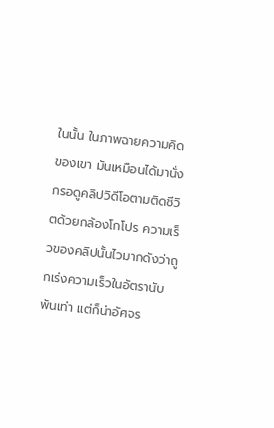ในนั้น ในภาพฉายความคิดของเขา มันเหมือนได้มานั่งกรอดูคลิปวิดีโอตามติดชีวิตด้วยกล้องโกโปร ความเร็วของคลิปนั้นไวมากดังว่าถูกเร่งความเร็วในอัตรานับพันเท่า แต่ก็น่าอัศจร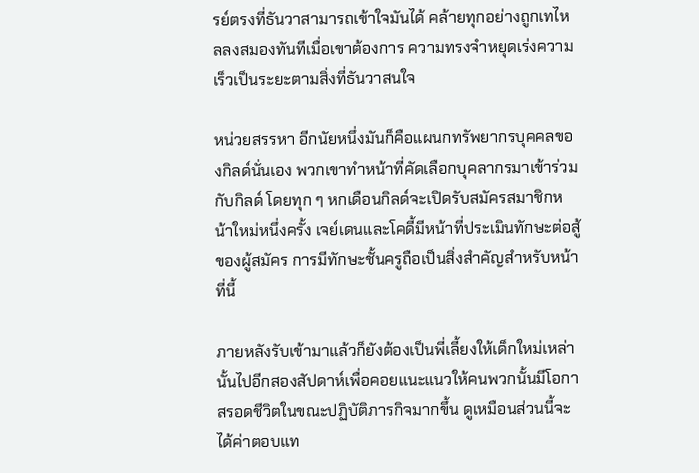รย์ตรงที่ธันวาสามารถเข้าใจมันได้ คล้ายทุกอย่างถูกเทไหลลงสมองทันทีเมื่อเขาต้องการ ความทรงจำหยุดเร่งความเร็วเป็นระยะตามสิ่งที่ธันวาสนใจ

หน่วยสรรหา อีกนัยหนึ่งมันก็คือแผนกทรัพยากรบุคคลของกิลด์นั่นเอง พวกเขาทำหน้าที่คัดเลือกบุคลากรมาเข้าร่วมกับกิลด์ โดยทุก ๆ หกเดือนกิลด์จะเปิดรับสมัครสมาชิกหน้าใหม่หนึ่งครั้ง เจย์เดนและโคดี้มีหน้าที่ประเมินทักษะต่อสู้ของผู้สมัคร การมีทักษะชั้นครูถือเป็นสิ่งสำคัญสำหรับหน้าที่นี้

ภายหลังรับเข้ามาแล้วก็ยังต้องเป็นพี่เลี้ยงให้เด็กใหม่เหล่านั้นไปอีกสองสัปดาห์เพื่อคอยแนะแนวให้คนพวกนั้นมีโอกาสรอดชีวิตในขณะปฏิบัติภารกิจมากขึ้น ดูเหมือนส่วนนี้จะได้ค่าตอบแท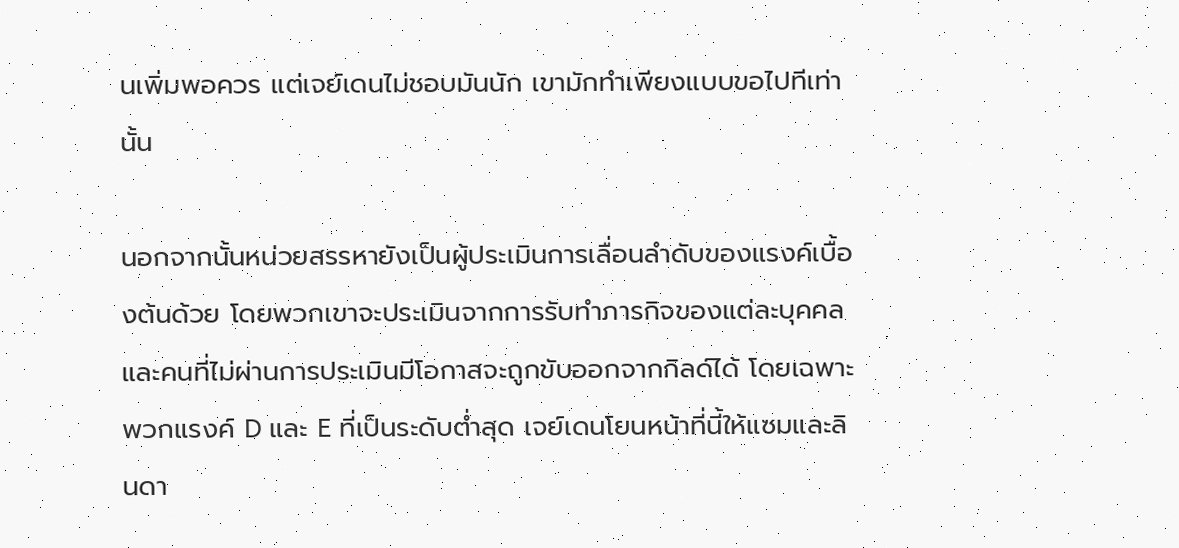นเพิ่มพอควร แต่เจย์เดนไม่ชอบมันนัก เขามักทำเพียงแบบขอไปทีเท่านั้น

นอกจากนั้นหน่วยสรรหายังเป็นผู้ประเมินการเลื่อนลำดับของแรงค์เบื้องต้นด้วย โดยพวกเขาจะประเมินจากการรับทำภารกิจของแต่ละบุคคล และคนที่ไม่ผ่านการประเมินมีโอกาสจะถูกขับออกจากกิลด์ได้ โดยเฉพาะพวกแรงค์ D และ E ที่เป็นระดับต่ำสุด เจย์เดนโยนหน้าที่นี้ให้แซมและลินดา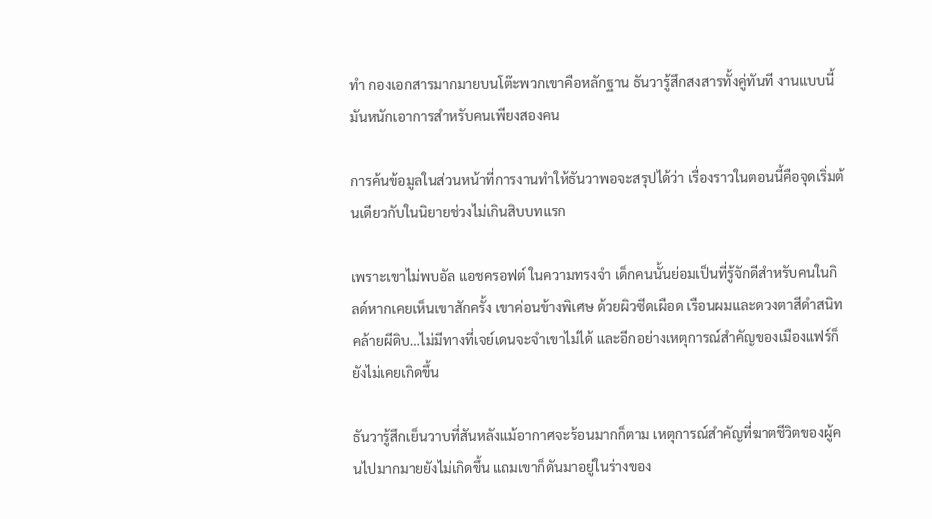ทำ กองเอกสารมากมายบนโต๊ะพวกเขาคือหลักฐาน ธันวารู้สึกสงสารทั้งคู่ทันที งานแบบนี้มันหนักเอาการสำหรับคนเพียงสองคน

การค้นข้อมูลในส่วนหน้าที่การงานทำให้ธันวาพอจะสรุปได้ว่า เรื่องราวในตอนนี้คือจุดเริ่มต้นเดียวกับในนิยายช่วงไม่เกินสิบบทแรก

เพราะเขาไม่พบอัล แอชครอฟต์ ในความทรงจำ เด็กคนนั้นย่อมเป็นที่รู้จักดีสำหรับคนในกิลด์หากเคยเห็นเขาสักครั้ง เขาค่อนข้างพิเศษ ด้วยผิวซีดเผือด เรือนผมและดวงตาสีดำสนิท คล้ายผีดิบ…ไม่มีทางที่เจย์เดนจะจำเขาไม่ได้ และอีกอย่างเหตุการณ์สำคัญของเมืองแฟร์ก็ยังไม่เคยเกิดขึ้น

ธันวารู้สึกเย็นวาบที่สันหลังแม้อากาศจะร้อนมากก็ตาม เหตุการณ์สำคัญที่ฆาตชีวิตของผู้คนไปมากมายยังไม่เกิดขึ้น แถมเขาก็ดันมาอยู่ในร่างของ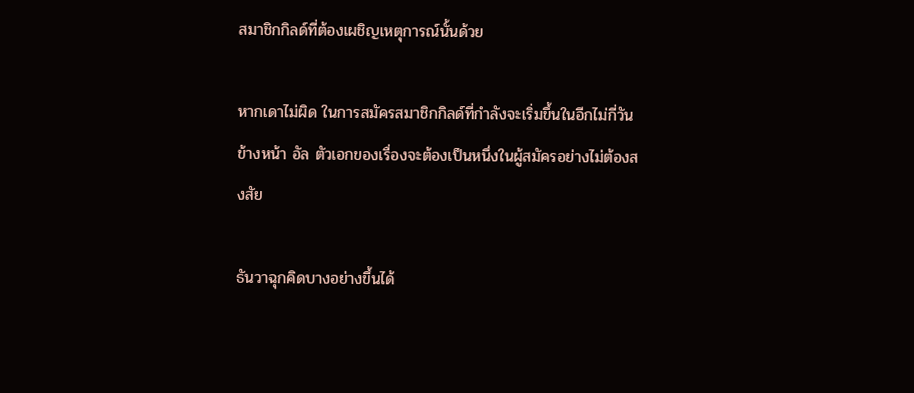สมาชิกกิลด์ที่ต้องเผชิญเหตุการณ์นั้นด้วย

หากเดาไม่ผิด ในการสมัครสมาชิกกิลด์ที่กำลังจะเริ่มขึ้นในอีกไม่กี่วันข้างหน้า อัล ตัวเอกของเรื่องจะต้องเป็นหนึ่งในผู้สมัครอย่างไม่ต้องสงสัย

ธันวาฉุกคิดบางอย่างขึ้นได้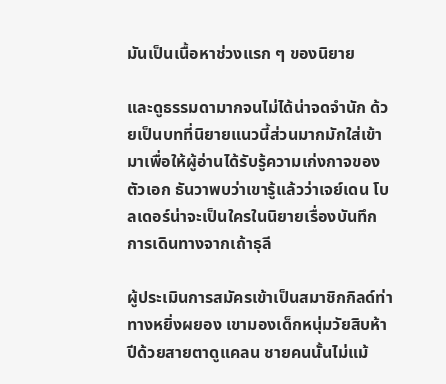มันเป็นเนื้อหาช่วงแรก ๆ ของนิยาย

และดูธรรมดามากจนไม่ได้น่าจดจำนัก ด้วยเป็นบทที่นิยายแนวนี้ส่วนมากมักใส่เข้ามาเพื่อให้ผู้อ่านได้รับรู้ความเก่งกาจของตัวเอก ธันวาพบว่าเขารู้แล้วว่าเจย์เดน โบลเดอร์น่าจะเป็นใครในนิยายเรื่องบันทึกการเดินทางจากเถ้าธุลี

ผู้ประเมินการสมัครเข้าเป็นสมาชิกกิลด์ท่าทางหยิ่งผยอง เขามองเด็กหนุ่มวัยสิบห้าปีด้วยสายตาดูแคลน ชายคนนั้นไม่แม้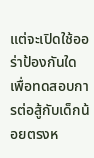แต่จะเปิดใช้ออร่าป้องกันใดเพื่อทดสอบการต่อสู้กับเด็กน้อยตรงห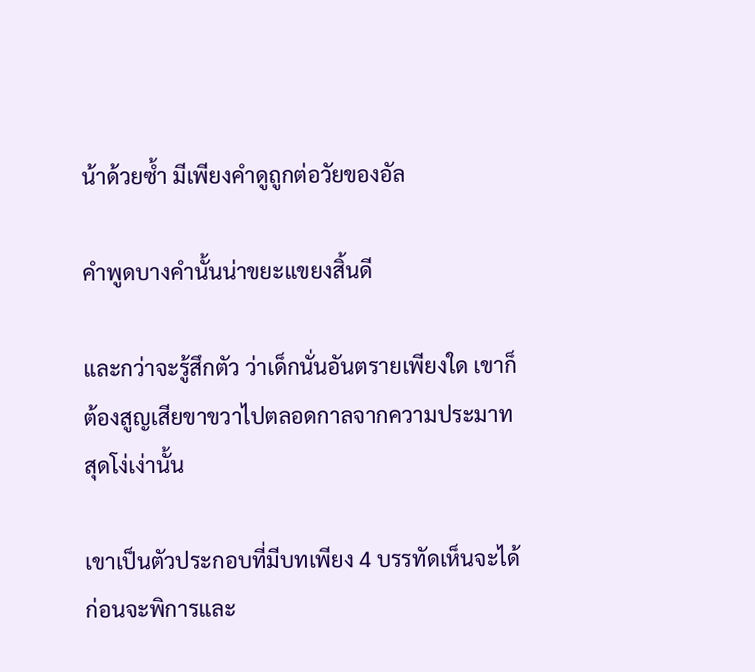น้าด้วยซ้ำ มีเพียงคำดูถูกต่อวัยของอัล

คำพูดบางคำนั้นน่าขยะแขยงสิ้นดี

และกว่าจะรู้สึกตัว ว่าเด็กนั่นอันตรายเพียงใด เขาก็ต้องสูญเสียขาขวาไปตลอดกาลจากความประมาทสุดโง่เง่านั้น

เขาเป็นตัวประกอบที่มีบทเพียง 4 บรรทัดเห็นจะได้ ก่อนจะพิการและ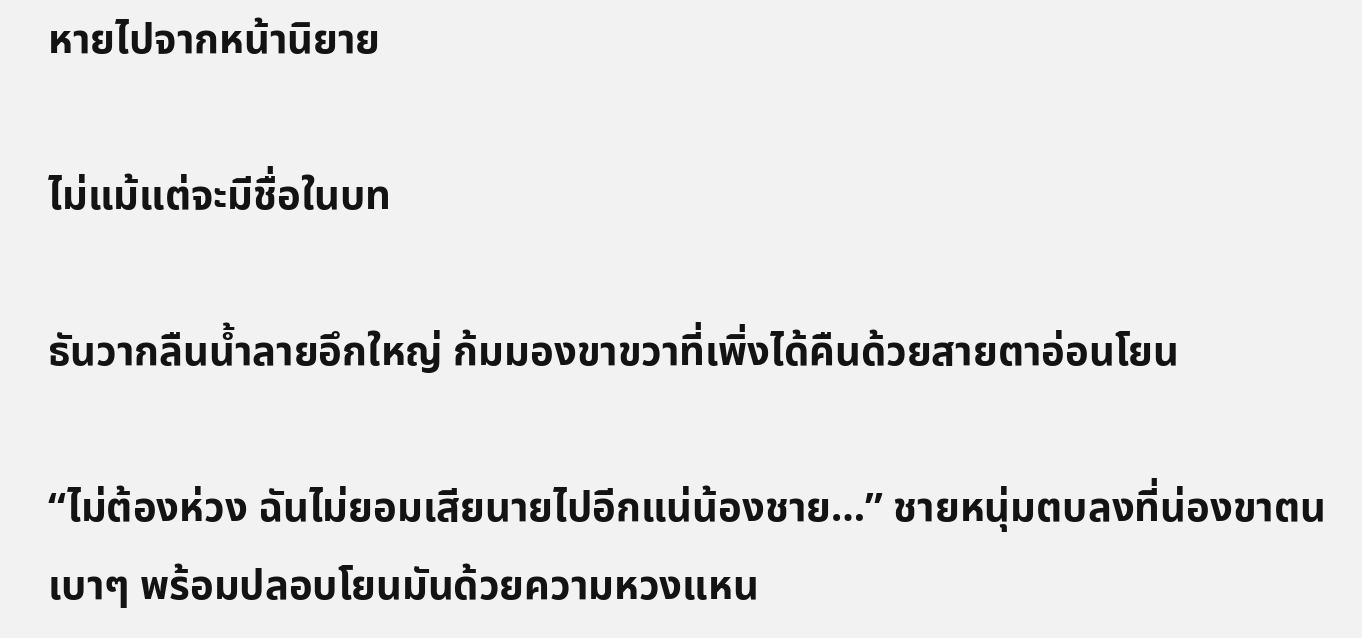หายไปจากหน้านิยาย

ไม่แม้แต่จะมีชื่อในบท

ธันวากลืนน้ำลายอึกใหญ่ ก้มมองขาขวาที่เพิ่งได้คืนด้วยสายตาอ่อนโยน

“ไม่ต้องห่วง ฉันไม่ยอมเสียนายไปอีกแน่น้องชาย…” ชายหนุ่มตบลงที่น่องขาตนเบาๆ พร้อมปลอบโยนมันด้วยความหวงแหน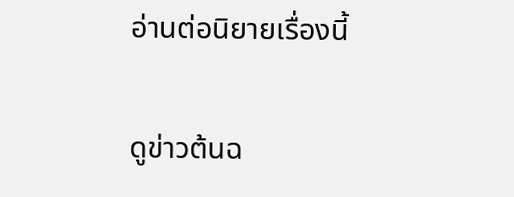อ่านต่อนิยายเรื่องนี้

ดูข่าวต้นฉ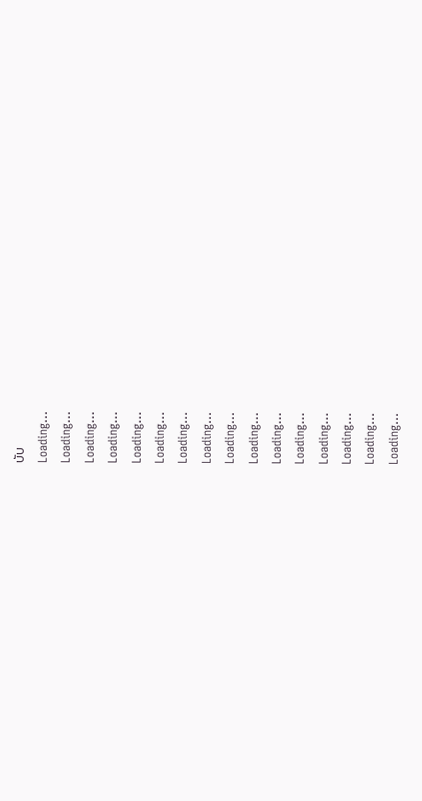บับ
Loading...
Loading...
Loading...
Loading...
Loading...
Loading...
Loading...
Loading...
Loading...
Loading...
Loading...
Loading...
Loading...
Loading...
Loading...
Loading...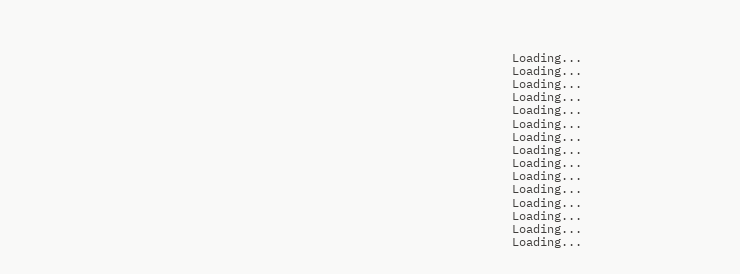Loading...
Loading...
Loading...
Loading...
Loading...
Loading...
Loading...
Loading...
Loading...
Loading...
Loading...
Loading...
Loading...
Loading...
Loading...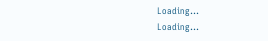Loading...
Loading...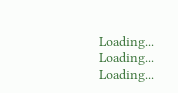Loading...
Loading...
Loading...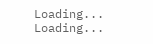Loading...
Loading...